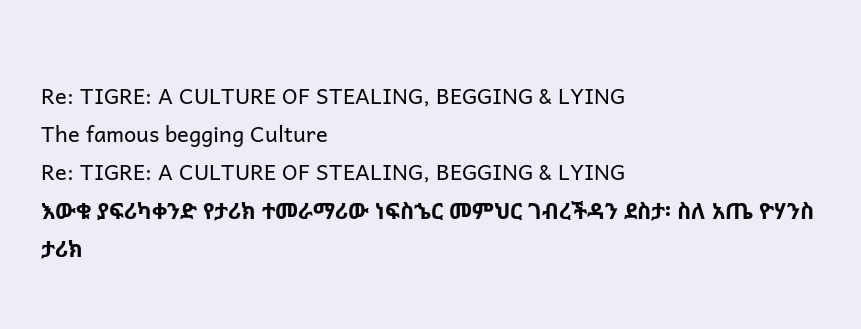Re: TIGRE: A CULTURE OF STEALING, BEGGING & LYING
The famous begging Culture
Re: TIGRE: A CULTURE OF STEALING, BEGGING & LYING
እውቁ ያፍሪካቀንድ የታሪክ ተመራማሪው ነፍስኄር መምህር ገብረችዳን ደስታ፡ ስለ አጤ ዮሃንስ ታሪክ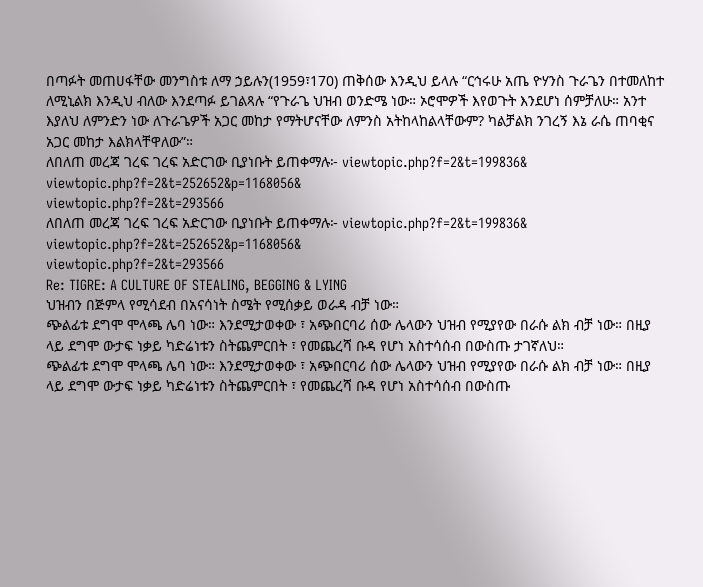በጣፉት መጠሀፋቸው መንግስቱ ለማ ኃይሉን(1959፣170) ጠቅሰው እንዲህ ይላሉ “ርኅሩሁ አጤ ዮሃንስ ጉራጌን በተመለከተ ለሚኒልክ እንዲህ ብለው እንደጣፉ ይገልጻሉ “የጉራጌ ህዝብ ወንድሜ ነው። ኦሮሞዎች እየወጉት እንደሆነ ሰምቻለሁ። አንተ እያለህ ለምንድን ነው ለጉራጌዎች አጋር መከታ የማትሆናቸው ለምንስ አትከላከልላቸውም? ካልቻልክ ንገረኝ እኔ ራሴ ጠባቂና አጋር መከታ እልክላቸዋለው”።
ለበለጠ መረጃ ገረፍ ገረፍ አድርገው ቢያነቡት ይጠቀማሉ፦ viewtopic.php?f=2&t=199836&
viewtopic.php?f=2&t=252652&p=1168056&
viewtopic.php?f=2&t=293566
ለበለጠ መረጃ ገረፍ ገረፍ አድርገው ቢያነቡት ይጠቀማሉ፦ viewtopic.php?f=2&t=199836&
viewtopic.php?f=2&t=252652&p=1168056&
viewtopic.php?f=2&t=293566
Re: TIGRE: A CULTURE OF STEALING, BEGGING & LYING
ህዝብን በጅምላ የሚሳደብ በአናሳነት ስሜት የሚሰቃይ ወራዳ ብቻ ነው።
ጭልፊቱ ደግሞ ሞላጫ ሌባ ነው። እንደሚታወቀው ፣ አጭበርባሪ ሰው ሌላውን ህዝብ የሚያየው በራሱ ልክ ብቻ ነው። በዚያ ላይ ደግሞ ውታፍ ነቃይ ካድሬነቱን ስትጨምርበት ፣ የመጨረሻ ቡዳ የሆነ አስተሳሰብ በውስጡ ታገኛለህ።
ጭልፊቱ ደግሞ ሞላጫ ሌባ ነው። እንደሚታወቀው ፣ አጭበርባሪ ሰው ሌላውን ህዝብ የሚያየው በራሱ ልክ ብቻ ነው። በዚያ ላይ ደግሞ ውታፍ ነቃይ ካድሬነቱን ስትጨምርበት ፣ የመጨረሻ ቡዳ የሆነ አስተሳሰብ በውስጡ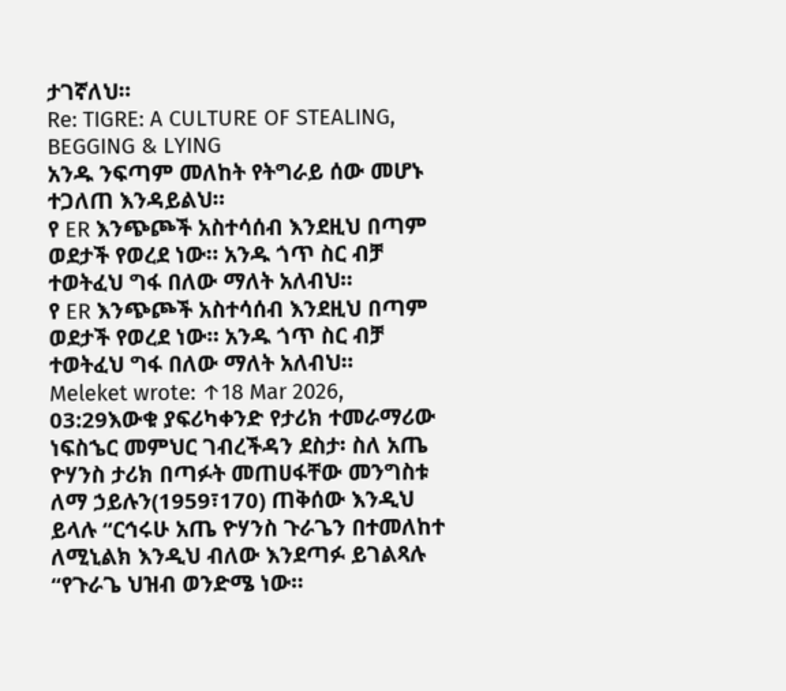ታገኛለህ።
Re: TIGRE: A CULTURE OF STEALING, BEGGING & LYING
አንዱ ንፍጣም መለከት የትግራይ ሰው መሆኑ ተጋለጠ እንዳይልህ።
የ ER እንጭጮች አስተሳሰብ እንደዚህ በጣም ወደታች የወረደ ነው። አንዱ ጎጥ ስር ብቻ ተወትፈህ ግፋ በለው ማለት አለብህ።
የ ER እንጭጮች አስተሳሰብ እንደዚህ በጣም ወደታች የወረደ ነው። አንዱ ጎጥ ስር ብቻ ተወትፈህ ግፋ በለው ማለት አለብህ።
Meleket wrote: ↑18 Mar 2026, 03:29እውቁ ያፍሪካቀንድ የታሪክ ተመራማሪው ነፍስኄር መምህር ገብረችዳን ደስታ፡ ስለ አጤ ዮሃንስ ታሪክ በጣፉት መጠሀፋቸው መንግስቱ ለማ ኃይሉን(1959፣170) ጠቅሰው እንዲህ ይላሉ “ርኅሩሁ አጤ ዮሃንስ ጉራጌን በተመለከተ ለሚኒልክ እንዲህ ብለው እንደጣፉ ይገልጻሉ “የጉራጌ ህዝብ ወንድሜ ነው።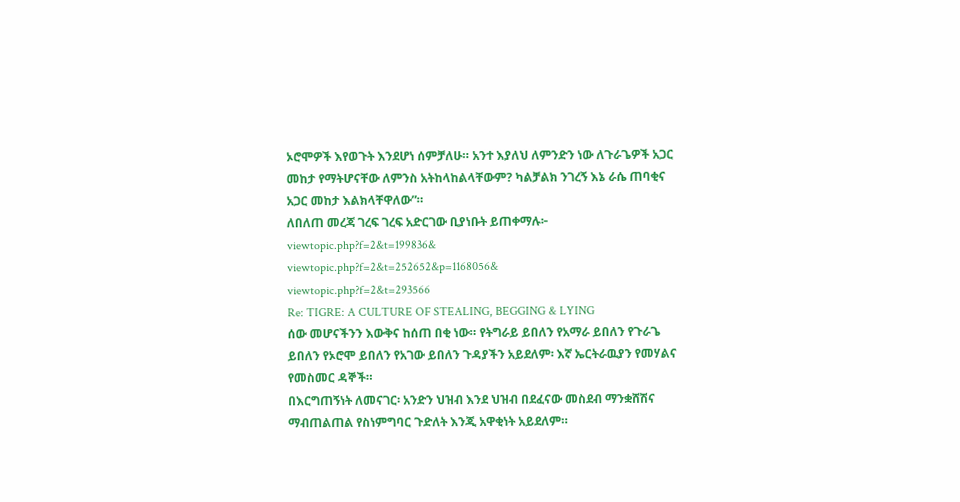ኦሮሞዎች እየወጉት እንደሆነ ሰምቻለሁ። አንተ እያለህ ለምንድን ነው ለጉራጌዎች አጋር መከታ የማትሆናቸው ለምንስ አትከላከልላቸውም? ካልቻልክ ንገረኝ እኔ ራሴ ጠባቂና አጋር መከታ እልክላቸዋለው”።
ለበለጠ መረጃ ገረፍ ገረፍ አድርገው ቢያነቡት ይጠቀማሉ፦ viewtopic.php?f=2&t=199836&
viewtopic.php?f=2&t=252652&p=1168056&
viewtopic.php?f=2&t=293566
Re: TIGRE: A CULTURE OF STEALING, BEGGING & LYING
ሰው መሆናችንን እውቅና ከሰጠ በቂ ነው። የትግራይ ይበለን የአማራ ይበለን የጉራጌ ይበለን የኦሮሞ ይበለን የአገው ይበለን ጉዳያችን አይደለም፡ እኛ ኤርትራዉያን የመሃልና የመስመር ዳኞች።
በእርግጠኝነት ለመናገር፡ አንድን ህዝብ እንደ ህዝብ በደፈናው መስደብ ማንቋሸሽና ማብጠልጠል የስነምግባር ጉድለት እንጂ አዋቂነት አይደለም።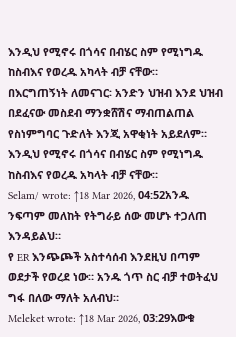እንዲህ የሚኖሩ በጎሳና በብሄር ስም የሚነግዱ ከስብእና የወረዱ አካላት ብቻ ናቸው።
በእርግጠኝነት ለመናገር፡ አንድን ህዝብ እንደ ህዝብ በደፈናው መስደብ ማንቋሸሽና ማብጠልጠል የስነምግባር ጉድለት እንጂ አዋቂነት አይደለም። እንዲህ የሚኖሩ በጎሳና በብሄር ስም የሚነግዱ ከስብእና የወረዱ አካላት ብቻ ናቸው።
Selam/ wrote: ↑18 Mar 2026, 04:52አንዱ ንፍጣም መለከት የትግራይ ሰው መሆኑ ተጋለጠ እንዳይልህ።
የ ER እንጭጮች አስተሳሰብ እንደዚህ በጣም ወደታች የወረደ ነው። አንዱ ጎጥ ስር ብቻ ተወትፈህ ግፋ በለው ማለት አለብህ።
Meleket wrote: ↑18 Mar 2026, 03:29እውቁ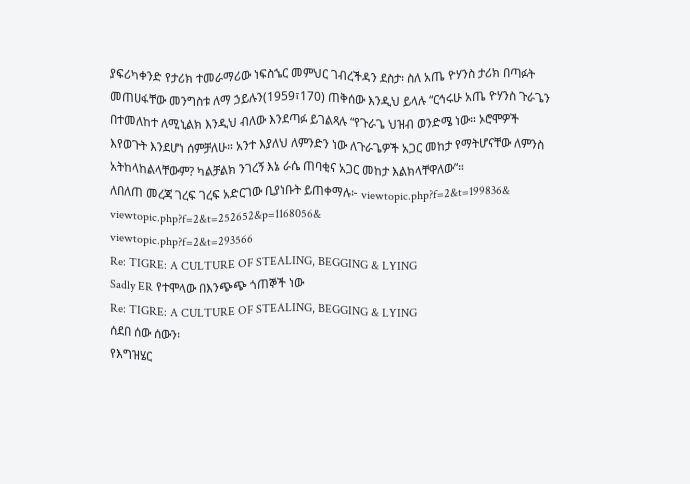ያፍሪካቀንድ የታሪክ ተመራማሪው ነፍስኄር መምህር ገብረችዳን ደስታ፡ ስለ አጤ ዮሃንስ ታሪክ በጣፉት መጠሀፋቸው መንግስቱ ለማ ኃይሉን(1959፣170) ጠቅሰው እንዲህ ይላሉ “ርኅሩሁ አጤ ዮሃንስ ጉራጌን በተመለከተ ለሚኒልክ እንዲህ ብለው እንደጣፉ ይገልጻሉ “የጉራጌ ህዝብ ወንድሜ ነው። ኦሮሞዎች እየወጉት እንደሆነ ሰምቻለሁ። አንተ እያለህ ለምንድን ነው ለጉራጌዎች አጋር መከታ የማትሆናቸው ለምንስ አትከላከልላቸውም? ካልቻልክ ንገረኝ እኔ ራሴ ጠባቂና አጋር መከታ እልክላቸዋለው”።
ለበለጠ መረጃ ገረፍ ገረፍ አድርገው ቢያነቡት ይጠቀማሉ፦ viewtopic.php?f=2&t=199836&
viewtopic.php?f=2&t=252652&p=1168056&
viewtopic.php?f=2&t=293566
Re: TIGRE: A CULTURE OF STEALING, BEGGING & LYING
Sadly ER የተሞላው በእንጭጭ ጎጠኞች ነው
Re: TIGRE: A CULTURE OF STEALING, BEGGING & LYING
ሰደበ ሰው ሰውን፡
የእግዝሄር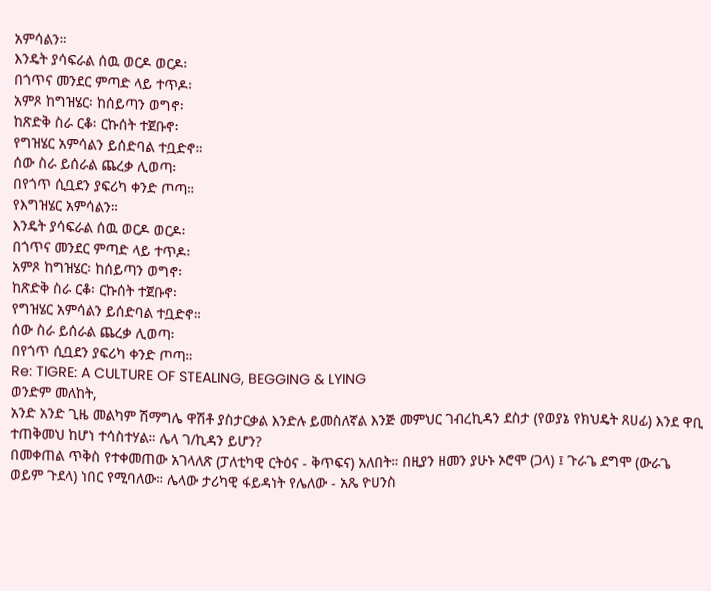አምሳልን።
እንዴት ያሳፍራል ሰዉ ወርዶ ወርዶ፡
በጎጥና መንደር ምጣድ ላይ ተጥዶ፡
አምጾ ከግዝሄር፡ ከሰይጣን ወግኖ፡
ከጽድቅ ስራ ርቆ፡ ርኩሰት ተጀቡኖ፡
የግዝሄር አምሳልን ይሰድባል ተቧድኖ።
ሰው ስራ ይሰራል ጨረቃ ሊወጣ፡
በየጎጥ ሲቧደን ያፍሪካ ቀንድ ጦጣ።
የእግዝሄር አምሳልን።
እንዴት ያሳፍራል ሰዉ ወርዶ ወርዶ፡
በጎጥና መንደር ምጣድ ላይ ተጥዶ፡
አምጾ ከግዝሄር፡ ከሰይጣን ወግኖ፡
ከጽድቅ ስራ ርቆ፡ ርኩሰት ተጀቡኖ፡
የግዝሄር አምሳልን ይሰድባል ተቧድኖ።
ሰው ስራ ይሰራል ጨረቃ ሊወጣ፡
በየጎጥ ሲቧደን ያፍሪካ ቀንድ ጦጣ።
Re: TIGRE: A CULTURE OF STEALING, BEGGING & LYING
ወንድም መለከት,
አንድ አንድ ጊዜ መልካም ሽማግሌ ዋሽቶ ያስታርቃል እንድሉ ይመስለኛል እንጅ መምህር ገብረኪዳን ደስታ (የወያኔ የክህዴት ጸሀፊ) እንደ ዋቢ ተጠቅመህ ከሆነ ተሳስተሃል። ሌላ ገ/ኪዳን ይሆን?
በመቀጠል ጥቅስ የተቀመጠው አገላለጽ (ፓለቲካዊ ርትዕና - ቅጥፍና) አለበት። በዚያን ዘመን ያሁኑ ኦሮሞ (ጋላ) ፤ ጉራጌ ደግሞ (ውራጌ ወይም ጉደላ) ነበር የሚባለው። ሌላው ታሪካዊ ፋይዳነት የሌለው - አጼ ዮሀንስ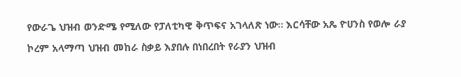የውራጌ ህዝብ ወንድሜ የሚለው የፓለቲካዊ ቅጥፍና አገላለጽ ነው። እርሳቸው አጼ ዮሀንስ የወሎ ራያ ኮረም አላማጣ ህዝብ መከራ ስቃይ እያበሉ በነበረበት የራያን ህዝብ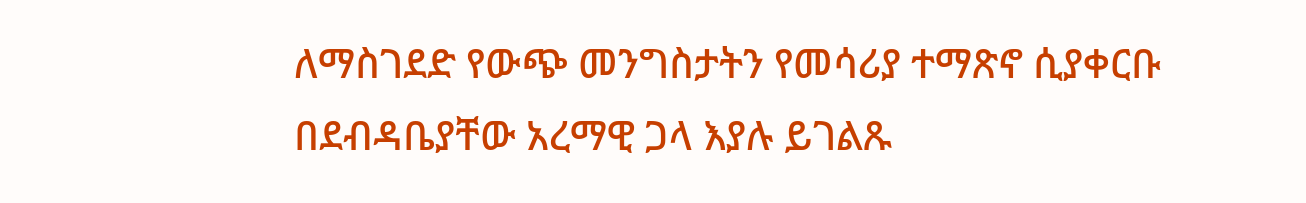ለማስገደድ የውጭ መንግስታትን የመሳሪያ ተማጽኖ ሲያቀርቡ በደብዳቤያቸው አረማዊ ጋላ እያሉ ይገልጹ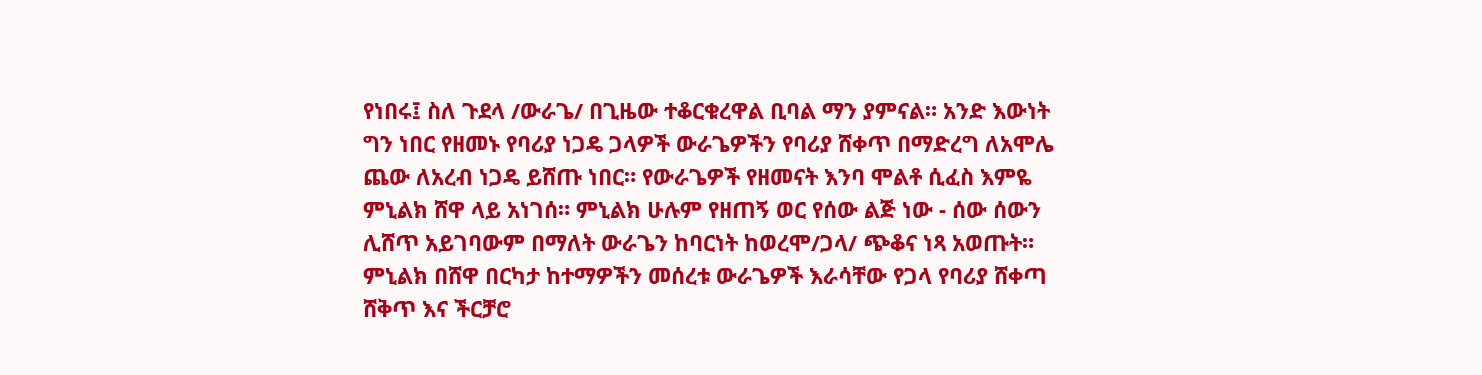የነበሩ፤ ስለ ጉደላ /ውራጌ/ በጊዜው ተቆርቁረዋል ቢባል ማን ያምናል። አንድ እውነት ግን ነበር የዘመኑ የባሪያ ነጋዴ ጋላዎች ውራጌዎችን የባሪያ ሸቀጥ በማድረግ ለአሞሌ ጨው ለአረብ ነጋዴ ይሸጡ ነበር። የውራጌዎች የዘመናት እንባ ሞልቶ ሲፈስ እምዬ ምኒልክ ሸዋ ላይ አነገሰ። ምኒልክ ሁሉም የዘጠኝ ወር የሰው ልጅ ነው - ሰው ሰውን ሊሸጥ አይገባውም በማለት ውራጌን ከባርነት ከወረሞ/ጋላ/ ጭቆና ነጻ አወጡት። ምኒልክ በሸዋ በርካታ ከተማዎችን መሰረቱ ውራጌዎች እራሳቸው የጋላ የባሪያ ሸቀጣ ሸቅጥ እና ችርቻሮ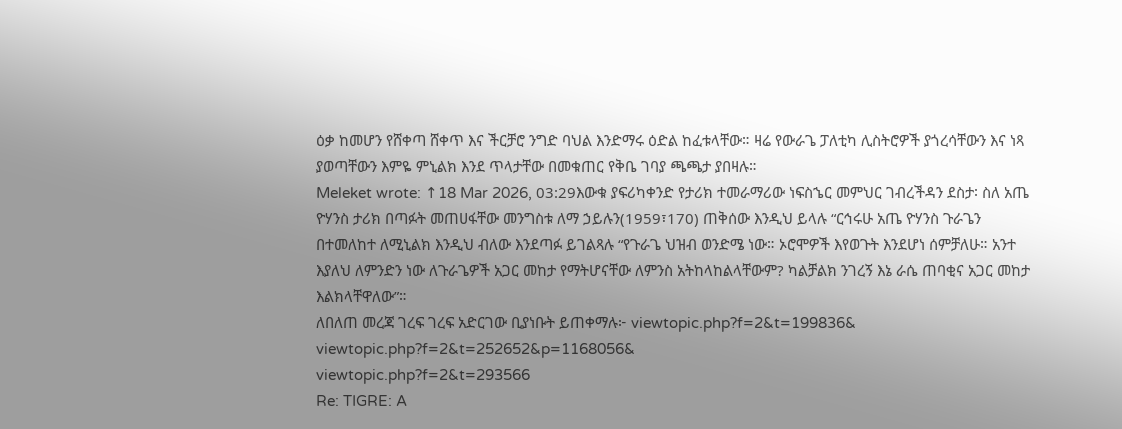ዕቃ ከመሆን የሸቀጣ ሸቀጥ እና ችርቻሮ ንግድ ባህል እንድማሩ ዕድል ከፈቱላቸው። ዛሬ የውራጌ ፓለቲካ ሊስትሮዎች ያጎረሳቸውን እና ነጻ ያወጣቸውን እምዬ ምኒልክ እንደ ጥላታቸው በመቁጠር የቅቤ ገባያ ጫጫታ ያበዛሉ።
Meleket wrote: ↑18 Mar 2026, 03:29እውቁ ያፍሪካቀንድ የታሪክ ተመራማሪው ነፍስኄር መምህር ገብረችዳን ደስታ፡ ስለ አጤ ዮሃንስ ታሪክ በጣፉት መጠሀፋቸው መንግስቱ ለማ ኃይሉን(1959፣170) ጠቅሰው እንዲህ ይላሉ “ርኅሩሁ አጤ ዮሃንስ ጉራጌን በተመለከተ ለሚኒልክ እንዲህ ብለው እንደጣፉ ይገልጻሉ “የጉራጌ ህዝብ ወንድሜ ነው። ኦሮሞዎች እየወጉት እንደሆነ ሰምቻለሁ። አንተ እያለህ ለምንድን ነው ለጉራጌዎች አጋር መከታ የማትሆናቸው ለምንስ አትከላከልላቸውም? ካልቻልክ ንገረኝ እኔ ራሴ ጠባቂና አጋር መከታ እልክላቸዋለው”።
ለበለጠ መረጃ ገረፍ ገረፍ አድርገው ቢያነቡት ይጠቀማሉ፦ viewtopic.php?f=2&t=199836&
viewtopic.php?f=2&t=252652&p=1168056&
viewtopic.php?f=2&t=293566
Re: TIGRE: A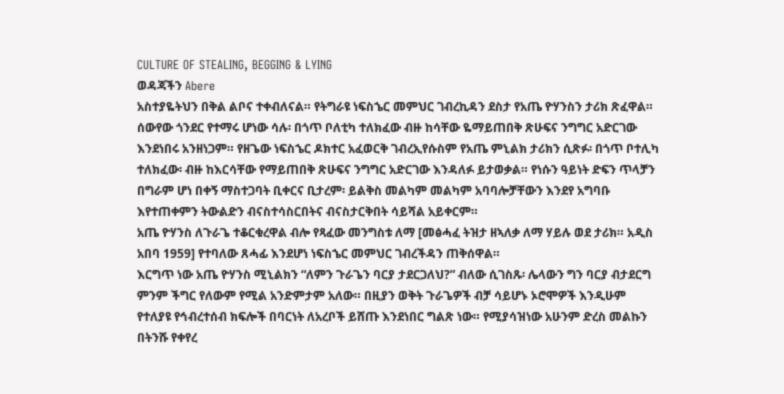CULTURE OF STEALING, BEGGING & LYING
ወዳጃችን Abere
አስተያዬትህን በቅል ልቦና ተቀብለናል። የትግራዩ ነፍስኄር መምህር ገብረኪዳን ደስታ የአጤ ዮሃንስን ታሪክ ጽፈዋል። ሰውየው ጎንደር የተማሩ ሆነው ሳሉ፡ በጎጥ ቦለቲካ ተለክፈው ብዙ ከሳቸው ዬማይጠበቅ ጽሁፍና ንግግር አድርገው እንደነበሩ አንዘነጋም። የዘጌው ነፍስኄር ዶክተር አፈወርቅ ገብረኢየሱስም የአጤ ምኒልክ ታሪክን ሲጽፉ፡ በጎጥ ቦተሊካ ተለክፈው፡ ብዙ ከእርሳቸው የማይጠበቅ ጽሁፍና ንግግር አድርገው እንዳለፉ ይታወቃል። የነሱን ዓይነት ድፍን ጥላቻን በግራም ሆነ በቀኝ ማስተጋባት ቢቀርና ቢታረም፡ ይልቅስ መልካም መልካም አባባሎቻቸውን እንደየ አግባቡ እየተጠቀምን ትውልድን ብናስተሳስርበትና ብናስታርቅበት ሳይሻል አይቀርም።
አጤ ዮሃንስ ለጉራጌ ተቆርቁረዋል ብሎ የጻፈው መንግስቱ ለማ [መፅሓፈ ትዝታ ዘኣለቃ ለማ ሃይሉ ወደ ታሪክ። አዲስ አበባ 1959] የተባለው ጸሓፊ እንደሆነ ነፍስኄር መምህር ገብረችዳን ጠቅሰዋል።
እርግጥ ነው አጤ ዮሃንስ ሚኒልክን “ለምን ጉራጌን ባርያ ታደርጋለህ?” ብለው ሲገስጹ፡ ሌላውን ግን ባርያ ብታደርግ ምንም ችግር የለውም የሚል አንድምታም አለው። በዚያን ወቅት ጉራጌዎች ብቻ ሳይሆኑ ኦሮሞዎች እንዲሁም የተለያዩ የኅብረተሰብ ክፍሎች በባርነት ለአረቦች ይሸጡ እንደነበር ግልጽ ነው። የሚያሳዝነው አሁንም ድረስ መልኩን በትንሹ የቀየረ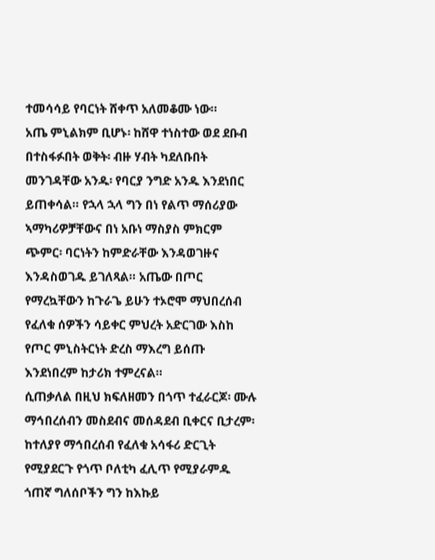ተመሳሳይ የባርነት ሸቀጥ አለመቆሙ ነው።
አጤ ምኒልክም ቢሆኑ፡ ከሸዋ ተነስተው ወደ ደቡብ በተስፋፉበት ወቅት፡ ብዙ ሃብት ካደለቡበት መንገዳቸው አንዱ፡ የባርያ ንግድ አንዱ እንደነበር ይጠቀሳል። የኋላ ኋላ ግን በነ የልጥ ማሰሪያው ኣማካሪዎቻቸውና በነ አቡነ ማስያስ ምክርም ጭምር፡ ባርነትን ከምድራቸው እንዳወገዙና እንዳስወገዱ ይገለጻል። አጤው በጦር የማረኳቸውን ከጉራጌ ይሁን ተኦሮሞ ማህበረሰብ የፈለቁ ሰዎችን ሳይቀር ምህረት አድርገው እስከ የጦር ምኒስትርነት ድረስ ማእረግ ይሰጡ እንደነበረም ከታሪክ ተምረናል።
ሲጠቃለል በዚህ ክፍለዘመን በጎጥ ተፈራርጆ፡ ሙሉ ማኅበረሰብን መስደብና መሰዳደብ ቢቀርና ቢታረም፡ ከተለያየ ማኅበረሰብ የፈለቁ አሳፋሪ ድርጊት የሚያደርጉ የጎጥ ቦለቲካ ፈሊጥ የሚያራምዱ ጎጠኛ ግለሰቦችን ግን ከእኩይ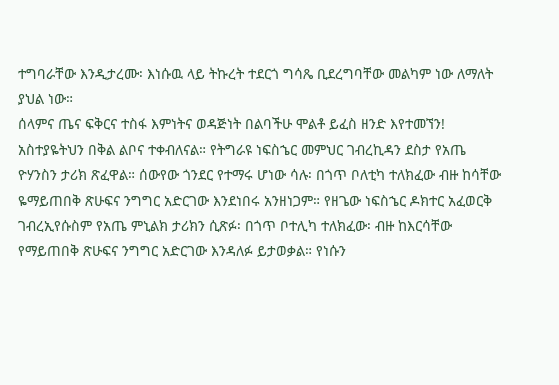ተግባራቸው እንዲታረሙ፡ እነሱዉ ላይ ትኩረት ተደርጎ ግሳጼ ቢደረግባቸው መልካም ነው ለማለት ያህል ነው።
ሰላምና ጤና ፍቅርና ተስፋ እምነትና ወዳጅነት በልባችሁ ሞልቶ ይፈስ ዘንድ እየተመኘን!
አስተያዬትህን በቅል ልቦና ተቀብለናል። የትግራዩ ነፍስኄር መምህር ገብረኪዳን ደስታ የአጤ ዮሃንስን ታሪክ ጽፈዋል። ሰውየው ጎንደር የተማሩ ሆነው ሳሉ፡ በጎጥ ቦለቲካ ተለክፈው ብዙ ከሳቸው ዬማይጠበቅ ጽሁፍና ንግግር አድርገው እንደነበሩ አንዘነጋም። የዘጌው ነፍስኄር ዶክተር አፈወርቅ ገብረኢየሱስም የአጤ ምኒልክ ታሪክን ሲጽፉ፡ በጎጥ ቦተሊካ ተለክፈው፡ ብዙ ከእርሳቸው የማይጠበቅ ጽሁፍና ንግግር አድርገው እንዳለፉ ይታወቃል። የነሱን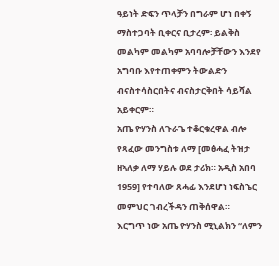ዓይነት ድፍን ጥላቻን በግራም ሆነ በቀኝ ማስተጋባት ቢቀርና ቢታረም፡ ይልቅስ መልካም መልካም አባባሎቻቸውን እንደየ አግባቡ እየተጠቀምን ትውልድን ብናስተሳስርበትና ብናስታርቅበት ሳይሻል አይቀርም።
አጤ ዮሃንስ ለጉራጌ ተቆርቁረዋል ብሎ የጻፈው መንግስቱ ለማ [መፅሓፈ ትዝታ ዘኣለቃ ለማ ሃይሉ ወደ ታሪክ። አዲስ አበባ 1959] የተባለው ጸሓፊ እንደሆነ ነፍስኄር መምህር ገብረችዳን ጠቅሰዋል።
እርግጥ ነው አጤ ዮሃንስ ሚኒልክን “ለምን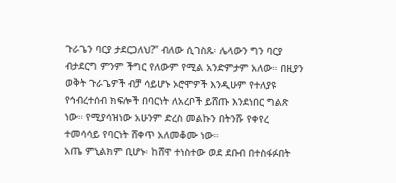ጉራጌን ባርያ ታደርጋለህ?” ብለው ሲገስጹ፡ ሌላውን ግን ባርያ ብታደርግ ምንም ችግር የለውም የሚል አንድምታም አለው። በዚያን ወቅት ጉራጌዎች ብቻ ሳይሆኑ ኦሮሞዎች እንዲሁም የተለያዩ የኅብረተሰብ ክፍሎች በባርነት ለአረቦች ይሸጡ እንደነበር ግልጽ ነው። የሚያሳዝነው አሁንም ድረስ መልኩን በትንሹ የቀየረ ተመሳሳይ የባርነት ሸቀጥ አለመቆሙ ነው።
አጤ ምኒልክም ቢሆኑ፡ ከሸዋ ተነስተው ወደ ደቡብ በተስፋፉበት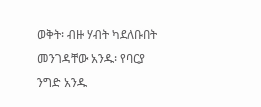ወቅት፡ ብዙ ሃብት ካደለቡበት መንገዳቸው አንዱ፡ የባርያ ንግድ አንዱ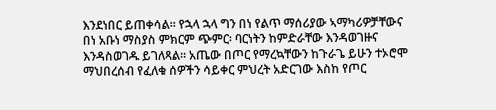እንደነበር ይጠቀሳል። የኋላ ኋላ ግን በነ የልጥ ማሰሪያው ኣማካሪዎቻቸውና በነ አቡነ ማስያስ ምክርም ጭምር፡ ባርነትን ከምድራቸው እንዳወገዙና እንዳስወገዱ ይገለጻል። አጤው በጦር የማረኳቸውን ከጉራጌ ይሁን ተኦሮሞ ማህበረሰብ የፈለቁ ሰዎችን ሳይቀር ምህረት አድርገው እስከ የጦር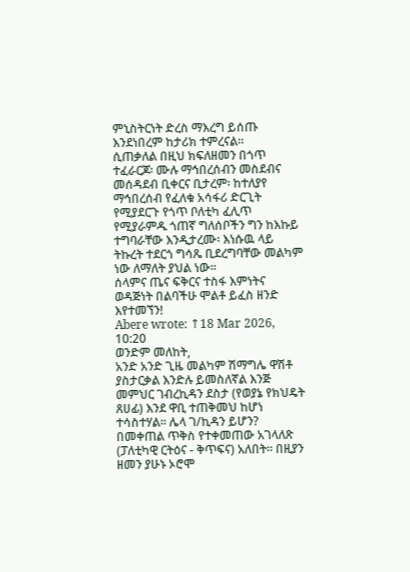ምኒስትርነት ድረስ ማእረግ ይሰጡ እንደነበረም ከታሪክ ተምረናል።
ሲጠቃለል በዚህ ክፍለዘመን በጎጥ ተፈራርጆ፡ ሙሉ ማኅበረሰብን መስደብና መሰዳደብ ቢቀርና ቢታረም፡ ከተለያየ ማኅበረሰብ የፈለቁ አሳፋሪ ድርጊት የሚያደርጉ የጎጥ ቦለቲካ ፈሊጥ የሚያራምዱ ጎጠኛ ግለሰቦችን ግን ከእኩይ ተግባራቸው እንዲታረሙ፡ እነሱዉ ላይ ትኩረት ተደርጎ ግሳጼ ቢደረግባቸው መልካም ነው ለማለት ያህል ነው።
ሰላምና ጤና ፍቅርና ተስፋ እምነትና ወዳጅነት በልባችሁ ሞልቶ ይፈስ ዘንድ እየተመኘን!
Abere wrote: ↑18 Mar 2026, 10:20
ወንድም መለከት,
አንድ አንድ ጊዜ መልካም ሽማግሌ ዋሽቶ ያስታርቃል እንድሉ ይመስለኛል እንጅ መምህር ገብረኪዳን ደስታ (የወያኔ የክህዴት ጸሀፊ) እንደ ዋቢ ተጠቅመህ ከሆነ ተሳስተሃል። ሌላ ገ/ኪዳን ይሆን?
በመቀጠል ጥቅስ የተቀመጠው አገላለጽ (ፓለቲካዊ ርትዕና - ቅጥፍና) አለበት። በዚያን ዘመን ያሁኑ ኦሮሞ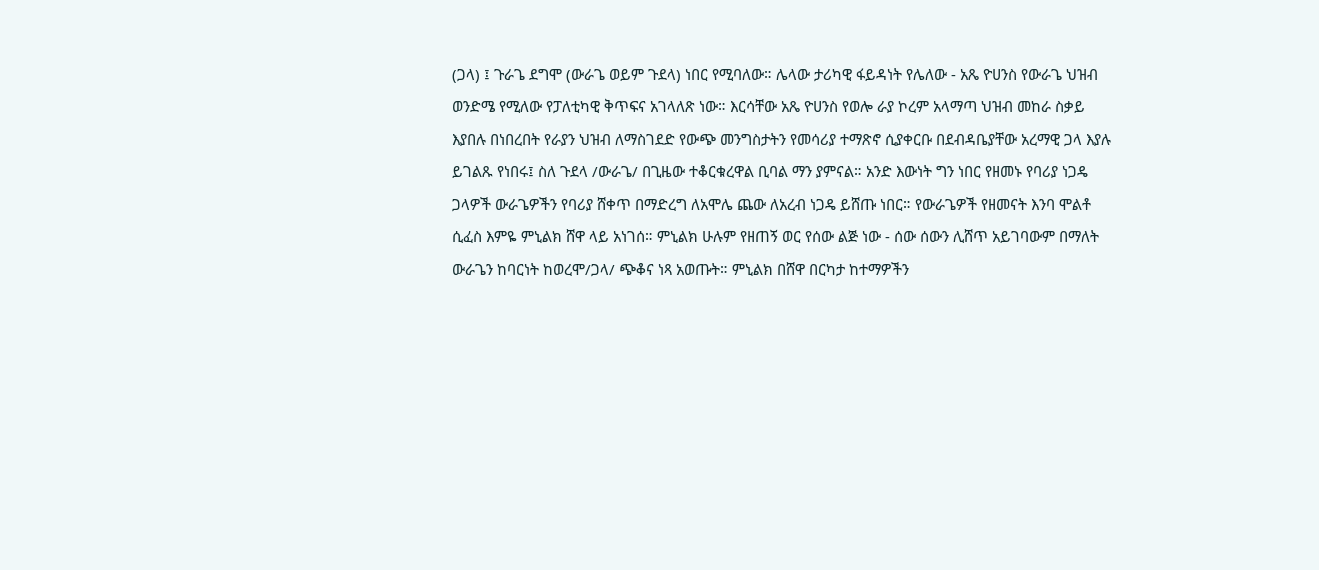(ጋላ) ፤ ጉራጌ ደግሞ (ውራጌ ወይም ጉደላ) ነበር የሚባለው። ሌላው ታሪካዊ ፋይዳነት የሌለው - አጼ ዮሀንስ የውራጌ ህዝብ ወንድሜ የሚለው የፓለቲካዊ ቅጥፍና አገላለጽ ነው። እርሳቸው አጼ ዮሀንስ የወሎ ራያ ኮረም አላማጣ ህዝብ መከራ ስቃይ እያበሉ በነበረበት የራያን ህዝብ ለማስገደድ የውጭ መንግስታትን የመሳሪያ ተማጽኖ ሲያቀርቡ በደብዳቤያቸው አረማዊ ጋላ እያሉ ይገልጹ የነበሩ፤ ስለ ጉደላ /ውራጌ/ በጊዜው ተቆርቁረዋል ቢባል ማን ያምናል። አንድ እውነት ግን ነበር የዘመኑ የባሪያ ነጋዴ ጋላዎች ውራጌዎችን የባሪያ ሸቀጥ በማድረግ ለአሞሌ ጨው ለአረብ ነጋዴ ይሸጡ ነበር። የውራጌዎች የዘመናት እንባ ሞልቶ ሲፈስ እምዬ ምኒልክ ሸዋ ላይ አነገሰ። ምኒልክ ሁሉም የዘጠኝ ወር የሰው ልጅ ነው - ሰው ሰውን ሊሸጥ አይገባውም በማለት ውራጌን ከባርነት ከወረሞ/ጋላ/ ጭቆና ነጻ አወጡት። ምኒልክ በሸዋ በርካታ ከተማዎችን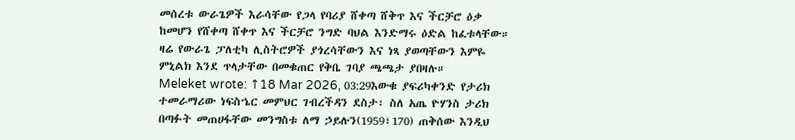መሰረቱ ውራጌዎች እራሳቸው የጋላ የባሪያ ሸቀጣ ሸቅጥ እና ችርቻሮ ዕቃ ከመሆን የሸቀጣ ሸቀጥ እና ችርቻሮ ንግድ ባህል እንድማሩ ዕድል ከፈቱላቸው። ዛሬ የውራጌ ፓለቲካ ሊስትሮዎች ያጎረሳቸውን እና ነጻ ያወጣቸውን እምዬ ምኒልክ እንደ ጥላታቸው በመቁጠር የቅቤ ገባያ ጫጫታ ያበዛሉ።
Meleket wrote: ↑18 Mar 2026, 03:29እውቁ ያፍሪካቀንድ የታሪክ ተመራማሪው ነፍስኄር መምህር ገብረችዳን ደስታ፡ ስለ አጤ ዮሃንስ ታሪክ በጣፉት መጠሀፋቸው መንግስቱ ለማ ኃይሉን(1959፣170) ጠቅሰው እንዲህ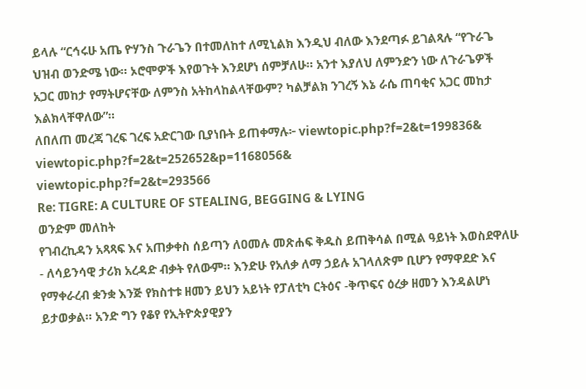ይላሉ “ርኅሩሁ አጤ ዮሃንስ ጉራጌን በተመለከተ ለሚኒልክ እንዲህ ብለው እንደጣፉ ይገልጻሉ “የጉራጌ ህዝብ ወንድሜ ነው። ኦሮሞዎች እየወጉት እንደሆነ ሰምቻለሁ። አንተ እያለህ ለምንድን ነው ለጉራጌዎች አጋር መከታ የማትሆናቸው ለምንስ አትከላከልላቸውም? ካልቻልክ ንገረኝ እኔ ራሴ ጠባቂና አጋር መከታ እልክላቸዋለው”።
ለበለጠ መረጃ ገረፍ ገረፍ አድርገው ቢያነቡት ይጠቀማሉ፦ viewtopic.php?f=2&t=199836&
viewtopic.php?f=2&t=252652&p=1168056&
viewtopic.php?f=2&t=293566
Re: TIGRE: A CULTURE OF STEALING, BEGGING & LYING
ወንድም መለከት
የገብረኪዳን አጻጻፍ እና አጠቃቀስ ሰይጣን ለዐመሉ መጽሐፍ ቅዱስ ይጠቅሳል በሚል ዓይነት እወስደዋለሁ - ለሳይንሳዊ ታሪክ አረዳድ ብቃት የለውም። እንድሁ የአለቃ ለማ ኃይሉ አገላለጽም ቢሆን የማዋደድ እና የማቀራረብ ቋንቋ እንጅ የክስተቱ ዘመን ይህን አይነት የፓለቲካ ርትዕና -ቅጥፍና ዕረቃ ዘመን እንዳልሆነ ይታወቃል። አንድ ግን የቆየ የኢትዮጵያዊያን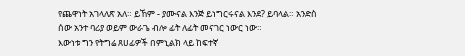የጨዋነት አገላለጽ አለ። ይኸም - ያሙናል እንጅ ይነግርሩናል እንደ? ይባላል። አንድስ ሰው አንተ ባሪያ ወይም ውራጌ ብሎ ፊት ለፊት መናገር ነውር ነው።
እውነቱ ግን የትግሬ ጸሀፊዎች በምኒልክ ላይ ከፍተኛ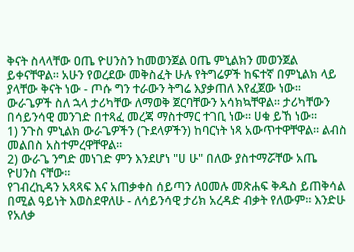ቅናት ስላላቸው ዐጤ ዮሀንስን ከመወንጀል ዐጤ ምኒልክን መወንጀል ይቀናቸዋል። አሁን የወረደው መቅስፈት ሁሉ የትግሬዎች ከፍተኛ በምኒልክ ላይ ያላቸው ቅናት ነው - ጦሱ ግን ተራውን ትግሬ እያቃጠለ እየፈጀው ነው።
ውራጌዎች ስለ ኋላ ታሪካቸው ለማወቅ ጀርባቸውን አሳክኳቸዋል። ታሪካቸውን በሳይንሳዊ መንገድ በተጻፈ መረጃ ማስተማር ተገቢ ነው። ሀቁ ይኸ ነው።
1) ንጉስ ምኒልክ ውራጌዎችን (ጉደላዎችን) ከባርነት ነጻ አውጥተዋቸዋል። ልብስ መልበስ አስተምረዋቸዋል።
2) ውራጌ ንግድ መነገድ ምን እንደሆነ "ሀ ሁ" በለው ያስተማሯቸው አጤ ዮሀንስ ናቸው።
የገብረኪዳን አጻጻፍ እና አጠቃቀስ ሰይጣን ለዐመሉ መጽሐፍ ቅዱስ ይጠቅሳል በሚል ዓይነት እወስደዋለሁ - ለሳይንሳዊ ታሪክ አረዳድ ብቃት የለውም። እንድሁ የአለቃ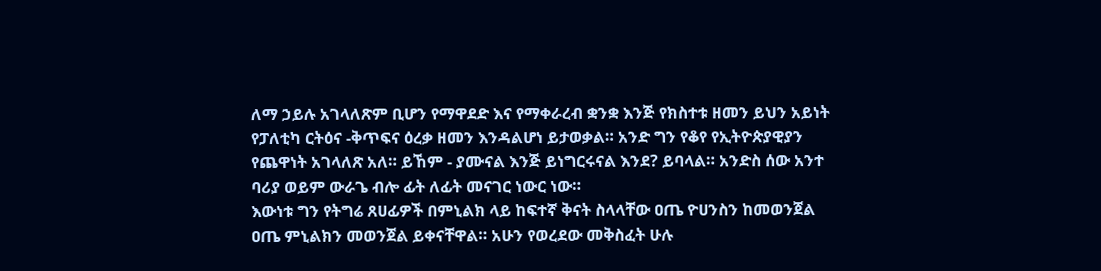ለማ ኃይሉ አገላለጽም ቢሆን የማዋደድ እና የማቀራረብ ቋንቋ እንጅ የክስተቱ ዘመን ይህን አይነት የፓለቲካ ርትዕና -ቅጥፍና ዕረቃ ዘመን እንዳልሆነ ይታወቃል። አንድ ግን የቆየ የኢትዮጵያዊያን የጨዋነት አገላለጽ አለ። ይኸም - ያሙናል እንጅ ይነግርሩናል እንደ? ይባላል። አንድስ ሰው አንተ ባሪያ ወይም ውራጌ ብሎ ፊት ለፊት መናገር ነውር ነው።
እውነቱ ግን የትግሬ ጸሀፊዎች በምኒልክ ላይ ከፍተኛ ቅናት ስላላቸው ዐጤ ዮሀንስን ከመወንጀል ዐጤ ምኒልክን መወንጀል ይቀናቸዋል። አሁን የወረደው መቅስፈት ሁሉ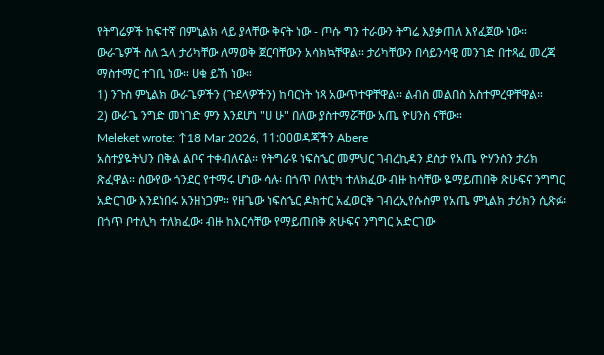የትግሬዎች ከፍተኛ በምኒልክ ላይ ያላቸው ቅናት ነው - ጦሱ ግን ተራውን ትግሬ እያቃጠለ እየፈጀው ነው።
ውራጌዎች ስለ ኋላ ታሪካቸው ለማወቅ ጀርባቸውን አሳክኳቸዋል። ታሪካቸውን በሳይንሳዊ መንገድ በተጻፈ መረጃ ማስተማር ተገቢ ነው። ሀቁ ይኸ ነው።
1) ንጉስ ምኒልክ ውራጌዎችን (ጉደላዎችን) ከባርነት ነጻ አውጥተዋቸዋል። ልብስ መልበስ አስተምረዋቸዋል።
2) ውራጌ ንግድ መነገድ ምን እንደሆነ "ሀ ሁ" በለው ያስተማሯቸው አጤ ዮሀንስ ናቸው።
Meleket wrote: ↑18 Mar 2026, 11:00ወዳጃችን Abere
አስተያዬትህን በቅል ልቦና ተቀብለናል። የትግራዩ ነፍስኄር መምህር ገብረኪዳን ደስታ የአጤ ዮሃንስን ታሪክ ጽፈዋል። ሰውየው ጎንደር የተማሩ ሆነው ሳሉ፡ በጎጥ ቦለቲካ ተለክፈው ብዙ ከሳቸው ዬማይጠበቅ ጽሁፍና ንግግር አድርገው እንደነበሩ አንዘነጋም። የዘጌው ነፍስኄር ዶክተር አፈወርቅ ገብረኢየሱስም የአጤ ምኒልክ ታሪክን ሲጽፉ፡ በጎጥ ቦተሊካ ተለክፈው፡ ብዙ ከእርሳቸው የማይጠበቅ ጽሁፍና ንግግር አድርገው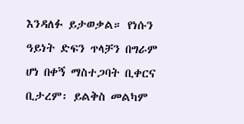እንዳለፉ ይታወቃል። የነሱን ዓይነት ድፍን ጥላቻን በግራም ሆነ በቀኝ ማስተጋባት ቢቀርና ቢታረም፡ ይልቅስ መልካም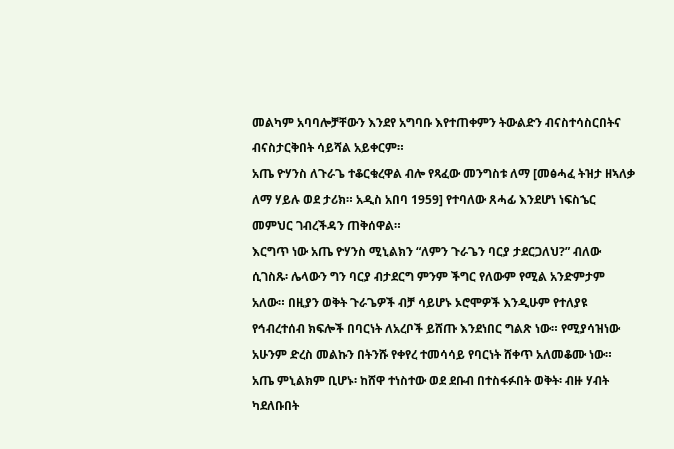መልካም አባባሎቻቸውን እንደየ አግባቡ እየተጠቀምን ትውልድን ብናስተሳስርበትና ብናስታርቅበት ሳይሻል አይቀርም።
አጤ ዮሃንስ ለጉራጌ ተቆርቁረዋል ብሎ የጻፈው መንግስቱ ለማ [መፅሓፈ ትዝታ ዘኣለቃ ለማ ሃይሉ ወደ ታሪክ። አዲስ አበባ 1959] የተባለው ጸሓፊ እንደሆነ ነፍስኄር መምህር ገብረችዳን ጠቅሰዋል።
እርግጥ ነው አጤ ዮሃንስ ሚኒልክን “ለምን ጉራጌን ባርያ ታደርጋለህ?” ብለው ሲገስጹ፡ ሌላውን ግን ባርያ ብታደርግ ምንም ችግር የለውም የሚል አንድምታም አለው። በዚያን ወቅት ጉራጌዎች ብቻ ሳይሆኑ ኦሮሞዎች እንዲሁም የተለያዩ የኅብረተሰብ ክፍሎች በባርነት ለአረቦች ይሸጡ እንደነበር ግልጽ ነው። የሚያሳዝነው አሁንም ድረስ መልኩን በትንሹ የቀየረ ተመሳሳይ የባርነት ሸቀጥ አለመቆሙ ነው።
አጤ ምኒልክም ቢሆኑ፡ ከሸዋ ተነስተው ወደ ደቡብ በተስፋፉበት ወቅት፡ ብዙ ሃብት ካደለቡበት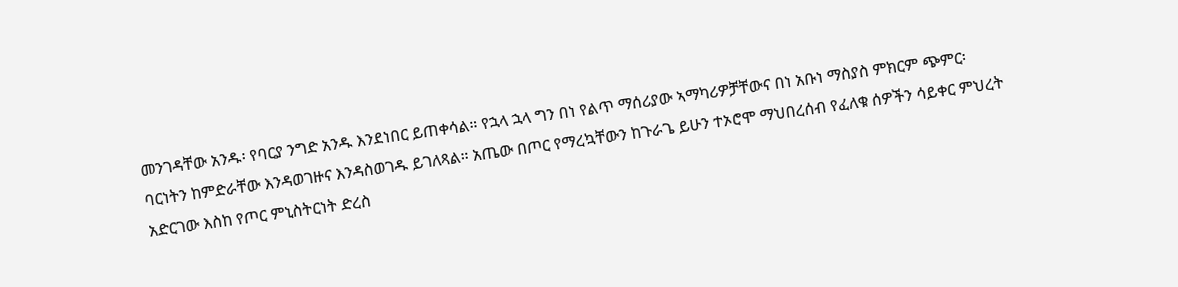መንገዳቸው አንዱ፡ የባርያ ንግድ አንዱ እንደነበር ይጠቀሳል። የኋላ ኋላ ግን በነ የልጥ ማሰሪያው ኣማካሪዎቻቸውና በነ አቡነ ማስያስ ምክርም ጭምር፡ ባርነትን ከምድራቸው እንዳወገዙና እንዳስወገዱ ይገለጻል። አጤው በጦር የማረኳቸውን ከጉራጌ ይሁን ተኦሮሞ ማህበረሰብ የፈለቁ ሰዎችን ሳይቀር ምህረት አድርገው እስከ የጦር ምኒስትርነት ድረስ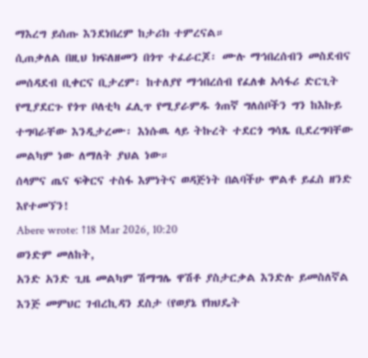ማእረግ ይሰጡ እንደነበረም ከታሪክ ተምረናል።
ሲጠቃለል በዚህ ክፍለዘመን በጎጥ ተፈራርጆ፡ ሙሉ ማኅበረሰብን መስደብና መሰዳደብ ቢቀርና ቢታረም፡ ከተለያየ ማኅበረሰብ የፈለቁ አሳፋሪ ድርጊት የሚያደርጉ የጎጥ ቦለቲካ ፈሊጥ የሚያራምዱ ጎጠኛ ግለሰቦችን ግን ከእኩይ ተግባራቸው እንዲታረሙ፡ እነሱዉ ላይ ትኩረት ተደርጎ ግሳጼ ቢደረግባቸው መልካም ነው ለማለት ያህል ነው።
ሰላምና ጤና ፍቅርና ተስፋ እምነትና ወዳጅነት በልባችሁ ሞልቶ ይፈስ ዘንድ እየተመኘን!
Abere wrote: ↑18 Mar 2026, 10:20
ወንድም መለከት,
አንድ አንድ ጊዜ መልካም ሽማግሌ ዋሽቶ ያስታርቃል እንድሉ ይመስለኛል እንጅ መምህር ገብረኪዳን ደስታ (የወያኔ የክህዴት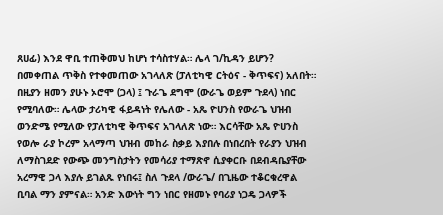ጸሀፊ) እንደ ዋቢ ተጠቅመህ ከሆነ ተሳስተሃል። ሌላ ገ/ኪዳን ይሆን?
በመቀጠል ጥቅስ የተቀመጠው አገላለጽ (ፓለቲካዊ ርትዕና - ቅጥፍና) አለበት። በዚያን ዘመን ያሁኑ ኦሮሞ (ጋላ) ፤ ጉራጌ ደግሞ (ውራጌ ወይም ጉደላ) ነበር የሚባለው። ሌላው ታሪካዊ ፋይዳነት የሌለው - አጼ ዮሀንስ የውራጌ ህዝብ ወንድሜ የሚለው የፓለቲካዊ ቅጥፍና አገላለጽ ነው። እርሳቸው አጼ ዮሀንስ የወሎ ራያ ኮረም አላማጣ ህዝብ መከራ ስቃይ እያበሉ በነበረበት የራያን ህዝብ ለማስገደድ የውጭ መንግስታትን የመሳሪያ ተማጽኖ ሲያቀርቡ በደብዳቤያቸው አረማዊ ጋላ እያሉ ይገልጹ የነበሩ፤ ስለ ጉደላ /ውራጌ/ በጊዜው ተቆርቁረዋል ቢባል ማን ያምናል። አንድ እውነት ግን ነበር የዘመኑ የባሪያ ነጋዴ ጋላዎች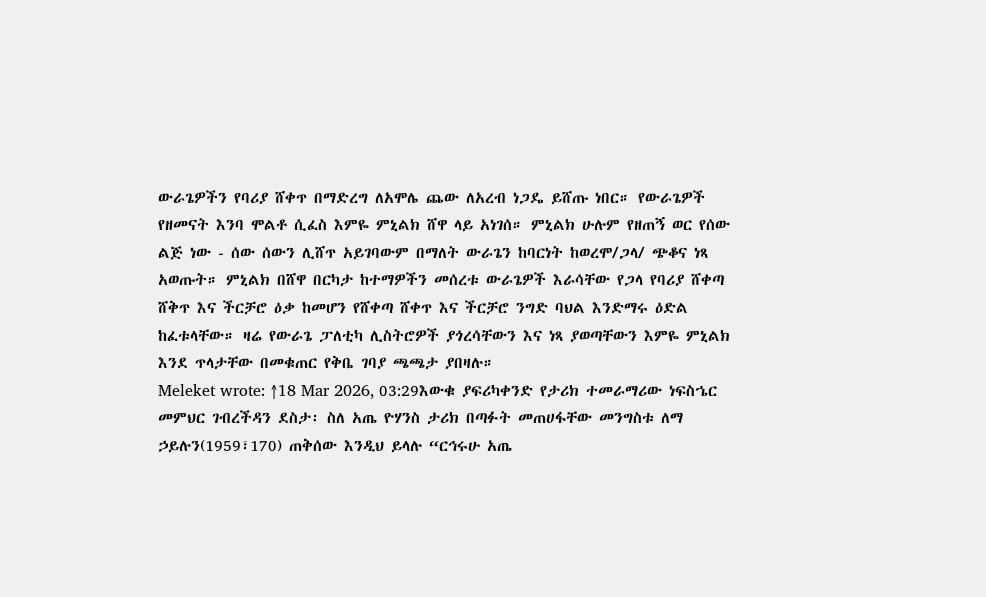ውራጌዎችን የባሪያ ሸቀጥ በማድረግ ለአሞሌ ጨው ለአረብ ነጋዴ ይሸጡ ነበር። የውራጌዎች የዘመናት እንባ ሞልቶ ሲፈስ እምዬ ምኒልክ ሸዋ ላይ አነገሰ። ምኒልክ ሁሉም የዘጠኝ ወር የሰው ልጅ ነው - ሰው ሰውን ሊሸጥ አይገባውም በማለት ውራጌን ከባርነት ከወረሞ/ጋላ/ ጭቆና ነጻ አወጡት። ምኒልክ በሸዋ በርካታ ከተማዎችን መሰረቱ ውራጌዎች እራሳቸው የጋላ የባሪያ ሸቀጣ ሸቅጥ እና ችርቻሮ ዕቃ ከመሆን የሸቀጣ ሸቀጥ እና ችርቻሮ ንግድ ባህል እንድማሩ ዕድል ከፈቱላቸው። ዛሬ የውራጌ ፓለቲካ ሊስትሮዎች ያጎረሳቸውን እና ነጻ ያወጣቸውን እምዬ ምኒልክ እንደ ጥላታቸው በመቁጠር የቅቤ ገባያ ጫጫታ ያበዛሉ።
Meleket wrote: ↑18 Mar 2026, 03:29እውቁ ያፍሪካቀንድ የታሪክ ተመራማሪው ነፍስኄር መምህር ገብረችዳን ደስታ፡ ስለ አጤ ዮሃንስ ታሪክ በጣፉት መጠሀፋቸው መንግስቱ ለማ ኃይሉን(1959፣170) ጠቅሰው እንዲህ ይላሉ “ርኅሩሁ አጤ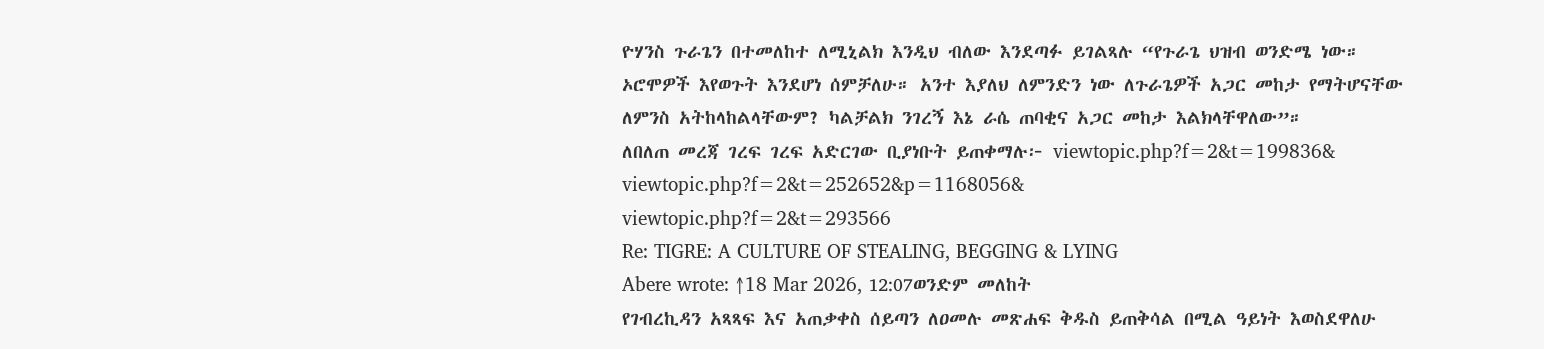ዮሃንስ ጉራጌን በተመለከተ ለሚኒልክ እንዲህ ብለው እንደጣፉ ይገልጻሉ “የጉራጌ ህዝብ ወንድሜ ነው። ኦሮሞዎች እየወጉት እንደሆነ ሰምቻለሁ። አንተ እያለህ ለምንድን ነው ለጉራጌዎች አጋር መከታ የማትሆናቸው ለምንስ አትከላከልላቸውም? ካልቻልክ ንገረኝ እኔ ራሴ ጠባቂና አጋር መከታ እልክላቸዋለው”።
ለበለጠ መረጃ ገረፍ ገረፍ አድርገው ቢያነቡት ይጠቀማሉ፦ viewtopic.php?f=2&t=199836&
viewtopic.php?f=2&t=252652&p=1168056&
viewtopic.php?f=2&t=293566
Re: TIGRE: A CULTURE OF STEALING, BEGGING & LYING
Abere wrote: ↑18 Mar 2026, 12:07ወንድም መለከት
የገብረኪዳን አጻጻፍ እና አጠቃቀስ ሰይጣን ለዐመሉ መጽሐፍ ቅዱስ ይጠቅሳል በሚል ዓይነት እወስደዋለሁ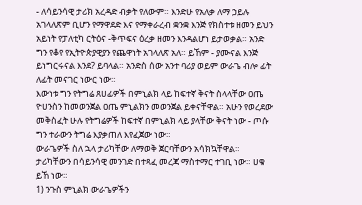- ለሳይንሳዊ ታሪክ አረዳድ ብቃት የለውም። እንድሁ የአለቃ ለማ ኃይሉ አገላለጽም ቢሆን የማዋደድ እና የማቀራረብ ቋንቋ እንጅ የክስተቱ ዘመን ይህን አይነት የፓለቲካ ርትዕና -ቅጥፍና ዕረቃ ዘመን እንዳልሆነ ይታወቃል። አንድ ግን የቆየ የኢትዮጵያዊያን የጨዋነት አገላለጽ አለ። ይኸም - ያሙናል እንጅ ይነግርሩናል እንደ? ይባላል። አንድስ ሰው አንተ ባሪያ ወይም ውራጌ ብሎ ፊት ለፊት መናገር ነውር ነው።
እውነቱ ግን የትግሬ ጸሀፊዎች በምኒልክ ላይ ከፍተኛ ቅናት ስላላቸው ዐጤ ዮሀንስን ከመወንጀል ዐጤ ምኒልክን መወንጀል ይቀናቸዋል። አሁን የወረደው መቅስፈት ሁሉ የትግሬዎች ከፍተኛ በምኒልክ ላይ ያላቸው ቅናት ነው - ጦሱ ግን ተራውን ትግሬ እያቃጠለ እየፈጀው ነው።
ውራጌዎች ስለ ኋላ ታሪካቸው ለማወቅ ጀርባቸውን አሳክኳቸዋል። ታሪካቸውን በሳይንሳዊ መንገድ በተጻፈ መረጃ ማስተማር ተገቢ ነው። ሀቁ ይኸ ነው።
1) ንጉስ ምኒልክ ውራጌዎችን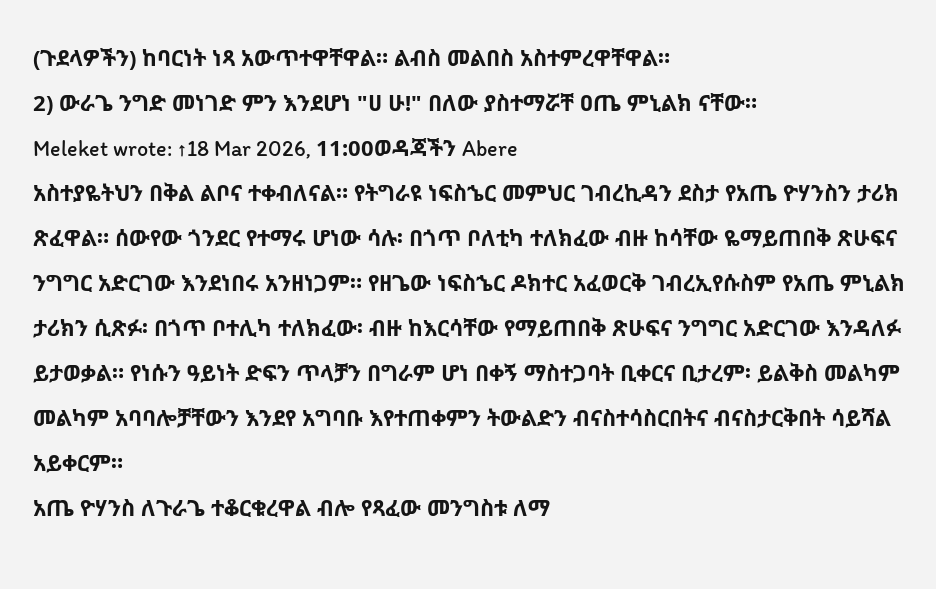(ጉደላዎችን) ከባርነት ነጻ አውጥተዋቸዋል። ልብስ መልበስ አስተምረዋቸዋል።
2) ውራጌ ንግድ መነገድ ምን እንደሆነ "ሀ ሁ!" በለው ያስተማሯቸ ዐጤ ምኒልክ ናቸው።
Meleket wrote: ↑18 Mar 2026, 11:00ወዳጃችን Abere
አስተያዬትህን በቅል ልቦና ተቀብለናል። የትግራዩ ነፍስኄር መምህር ገብረኪዳን ደስታ የአጤ ዮሃንስን ታሪክ ጽፈዋል። ሰውየው ጎንደር የተማሩ ሆነው ሳሉ፡ በጎጥ ቦለቲካ ተለክፈው ብዙ ከሳቸው ዬማይጠበቅ ጽሁፍና ንግግር አድርገው እንደነበሩ አንዘነጋም። የዘጌው ነፍስኄር ዶክተር አፈወርቅ ገብረኢየሱስም የአጤ ምኒልክ ታሪክን ሲጽፉ፡ በጎጥ ቦተሊካ ተለክፈው፡ ብዙ ከእርሳቸው የማይጠበቅ ጽሁፍና ንግግር አድርገው እንዳለፉ ይታወቃል። የነሱን ዓይነት ድፍን ጥላቻን በግራም ሆነ በቀኝ ማስተጋባት ቢቀርና ቢታረም፡ ይልቅስ መልካም መልካም አባባሎቻቸውን እንደየ አግባቡ እየተጠቀምን ትውልድን ብናስተሳስርበትና ብናስታርቅበት ሳይሻል አይቀርም።
አጤ ዮሃንስ ለጉራጌ ተቆርቁረዋል ብሎ የጻፈው መንግስቱ ለማ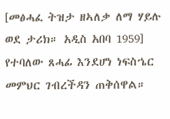[መፅሓፈ ትዝታ ዘኣለቃ ለማ ሃይሉ ወደ ታሪክ። አዲስ አበባ 1959] የተባለው ጸሓፊ እንደሆነ ነፍስኄር መምህር ገብረችዳን ጠቅሰዋል።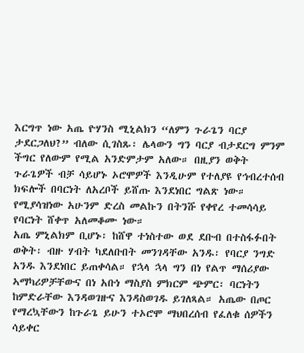እርግጥ ነው አጤ ዮሃንስ ሚኒልክን “ለምን ጉራጌን ባርያ ታደርጋለህ?” ብለው ሲገስጹ፡ ሌላውን ግን ባርያ ብታደርግ ምንም ችግር የለውም የሚል አንድምታም አለው። በዚያን ወቅት ጉራጌዎች ብቻ ሳይሆኑ ኦሮሞዎች እንዲሁም የተለያዩ የኅብረተሰብ ክፍሎች በባርነት ለአረቦች ይሸጡ እንደነበር ግልጽ ነው። የሚያሳዝነው አሁንም ድረስ መልኩን በትንሹ የቀየረ ተመሳሳይ የባርነት ሸቀጥ አለመቆሙ ነው።
አጤ ምኒልክም ቢሆኑ፡ ከሸዋ ተነስተው ወደ ደቡብ በተስፋፉበት ወቅት፡ ብዙ ሃብት ካደለቡበት መንገዳቸው አንዱ፡ የባርያ ንግድ አንዱ እንደነበር ይጠቀሳል። የኋላ ኋላ ግን በነ የልጥ ማሰሪያው ኣማካሪዎቻቸውና በነ አቡነ ማስያስ ምክርም ጭምር፡ ባርነትን ከምድራቸው እንዳወገዙና እንዳስወገዱ ይገለጻል። አጤው በጦር የማረኳቸውን ከጉራጌ ይሁን ተኦሮሞ ማህበረሰብ የፈለቁ ሰዎችን ሳይቀር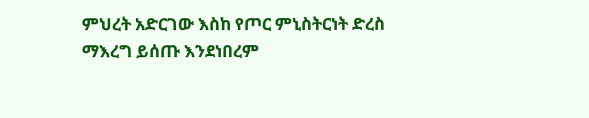ምህረት አድርገው እስከ የጦር ምኒስትርነት ድረስ ማእረግ ይሰጡ እንደነበረም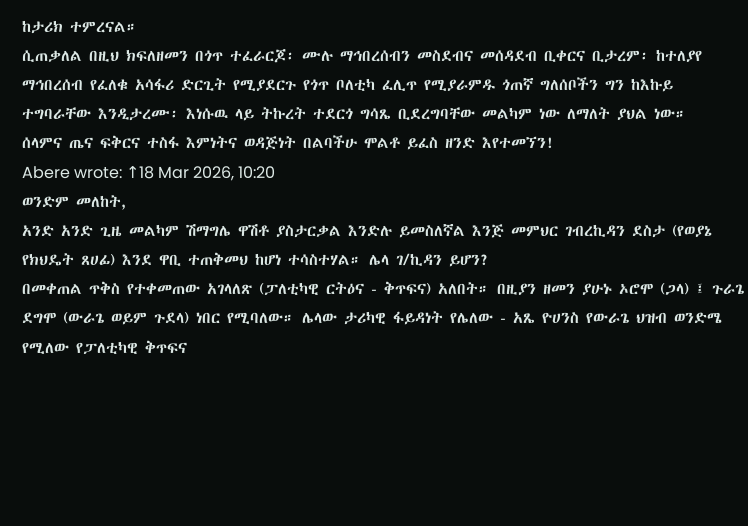ከታሪክ ተምረናል።
ሲጠቃለል በዚህ ክፍለዘመን በጎጥ ተፈራርጆ፡ ሙሉ ማኅበረሰብን መስደብና መሰዳደብ ቢቀርና ቢታረም፡ ከተለያየ ማኅበረሰብ የፈለቁ አሳፋሪ ድርጊት የሚያደርጉ የጎጥ ቦለቲካ ፈሊጥ የሚያራምዱ ጎጠኛ ግለሰቦችን ግን ከእኩይ ተግባራቸው እንዲታረሙ፡ እነሱዉ ላይ ትኩረት ተደርጎ ግሳጼ ቢደረግባቸው መልካም ነው ለማለት ያህል ነው።
ሰላምና ጤና ፍቅርና ተስፋ እምነትና ወዳጅነት በልባችሁ ሞልቶ ይፈስ ዘንድ እየተመኘን!
Abere wrote: ↑18 Mar 2026, 10:20
ወንድም መለከት,
አንድ አንድ ጊዜ መልካም ሽማግሌ ዋሽቶ ያስታርቃል እንድሉ ይመስለኛል እንጅ መምህር ገብረኪዳን ደስታ (የወያኔ የክህዴት ጸሀፊ) እንደ ዋቢ ተጠቅመህ ከሆነ ተሳስተሃል። ሌላ ገ/ኪዳን ይሆን?
በመቀጠል ጥቅስ የተቀመጠው አገላለጽ (ፓለቲካዊ ርትዕና - ቅጥፍና) አለበት። በዚያን ዘመን ያሁኑ ኦሮሞ (ጋላ) ፤ ጉራጌ ደግሞ (ውራጌ ወይም ጉደላ) ነበር የሚባለው። ሌላው ታሪካዊ ፋይዳነት የሌለው - አጼ ዮሀንስ የውራጌ ህዝብ ወንድሜ የሚለው የፓለቲካዊ ቅጥፍና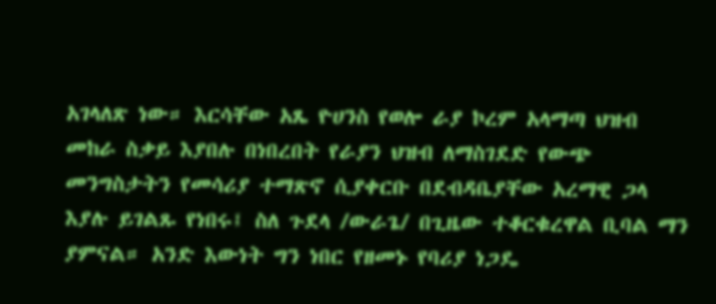አገላለጽ ነው። እርሳቸው አጼ ዮሀንስ የወሎ ራያ ኮረም አላማጣ ህዝብ መከራ ስቃይ እያበሉ በነበረበት የራያን ህዝብ ለማስገደድ የውጭ መንግስታትን የመሳሪያ ተማጽኖ ሲያቀርቡ በደብዳቤያቸው አረማዊ ጋላ እያሉ ይገልጹ የነበሩ፤ ስለ ጉደላ /ውራጌ/ በጊዜው ተቆርቁረዋል ቢባል ማን ያምናል። አንድ እውነት ግን ነበር የዘመኑ የባሪያ ነጋዴ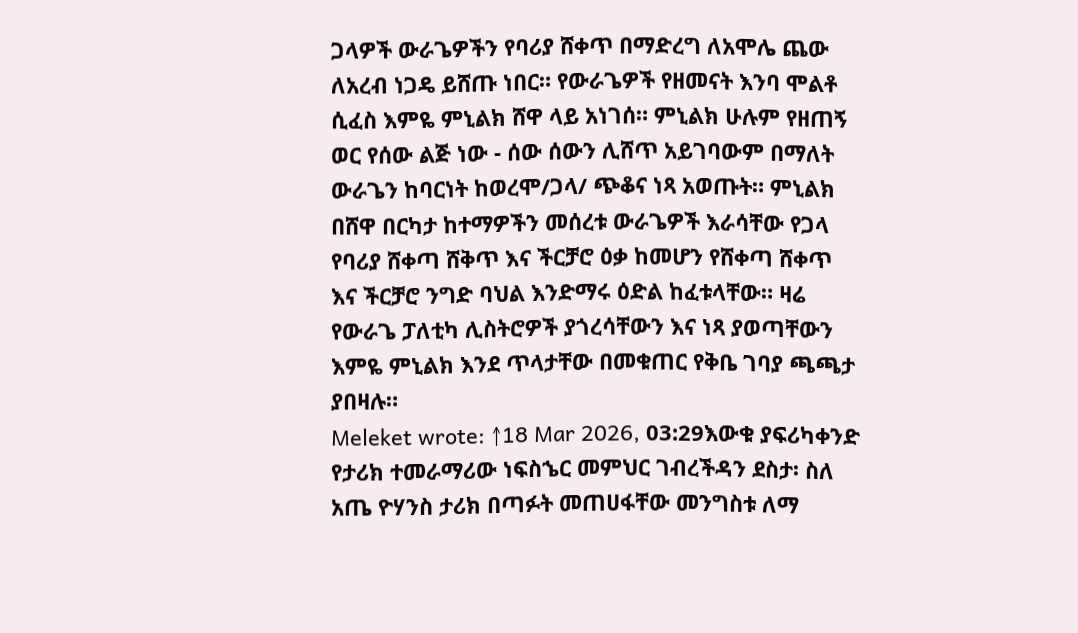ጋላዎች ውራጌዎችን የባሪያ ሸቀጥ በማድረግ ለአሞሌ ጨው ለአረብ ነጋዴ ይሸጡ ነበር። የውራጌዎች የዘመናት እንባ ሞልቶ ሲፈስ እምዬ ምኒልክ ሸዋ ላይ አነገሰ። ምኒልክ ሁሉም የዘጠኝ ወር የሰው ልጅ ነው - ሰው ሰውን ሊሸጥ አይገባውም በማለት ውራጌን ከባርነት ከወረሞ/ጋላ/ ጭቆና ነጻ አወጡት። ምኒልክ በሸዋ በርካታ ከተማዎችን መሰረቱ ውራጌዎች እራሳቸው የጋላ የባሪያ ሸቀጣ ሸቅጥ እና ችርቻሮ ዕቃ ከመሆን የሸቀጣ ሸቀጥ እና ችርቻሮ ንግድ ባህል እንድማሩ ዕድል ከፈቱላቸው። ዛሬ የውራጌ ፓለቲካ ሊስትሮዎች ያጎረሳቸውን እና ነጻ ያወጣቸውን እምዬ ምኒልክ እንደ ጥላታቸው በመቁጠር የቅቤ ገባያ ጫጫታ ያበዛሉ።
Meleket wrote: ↑18 Mar 2026, 03:29እውቁ ያፍሪካቀንድ የታሪክ ተመራማሪው ነፍስኄር መምህር ገብረችዳን ደስታ፡ ስለ አጤ ዮሃንስ ታሪክ በጣፉት መጠሀፋቸው መንግስቱ ለማ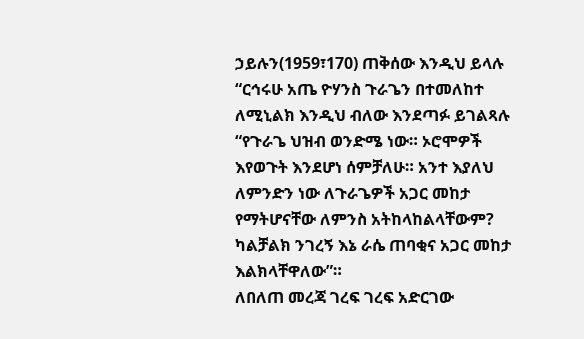ኃይሉን(1959፣170) ጠቅሰው እንዲህ ይላሉ “ርኅሩሁ አጤ ዮሃንስ ጉራጌን በተመለከተ ለሚኒልክ እንዲህ ብለው እንደጣፉ ይገልጻሉ “የጉራጌ ህዝብ ወንድሜ ነው። ኦሮሞዎች እየወጉት እንደሆነ ሰምቻለሁ። አንተ እያለህ ለምንድን ነው ለጉራጌዎች አጋር መከታ የማትሆናቸው ለምንስ አትከላከልላቸውም? ካልቻልክ ንገረኝ እኔ ራሴ ጠባቂና አጋር መከታ እልክላቸዋለው”።
ለበለጠ መረጃ ገረፍ ገረፍ አድርገው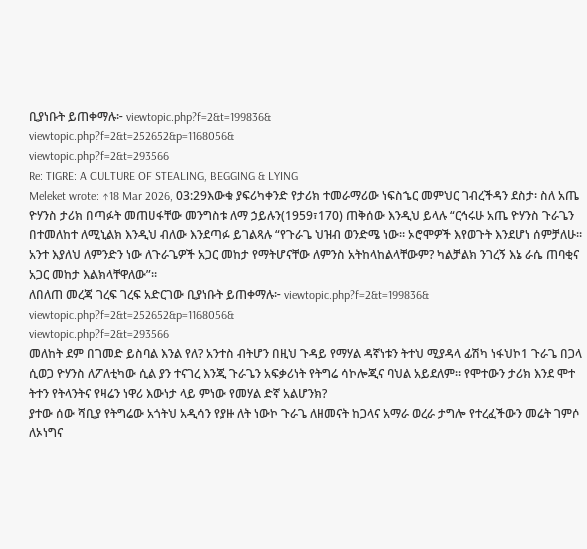ቢያነቡት ይጠቀማሉ፦ viewtopic.php?f=2&t=199836&
viewtopic.php?f=2&t=252652&p=1168056&
viewtopic.php?f=2&t=293566
Re: TIGRE: A CULTURE OF STEALING, BEGGING & LYING
Meleket wrote: ↑18 Mar 2026, 03:29እውቁ ያፍሪካቀንድ የታሪክ ተመራማሪው ነፍስኄር መምህር ገብረችዳን ደስታ፡ ስለ አጤ ዮሃንስ ታሪክ በጣፉት መጠሀፋቸው መንግስቱ ለማ ኃይሉን(1959፣170) ጠቅሰው እንዲህ ይላሉ “ርኅሩሁ አጤ ዮሃንስ ጉራጌን በተመለከተ ለሚኒልክ እንዲህ ብለው እንደጣፉ ይገልጻሉ “የጉራጌ ህዝብ ወንድሜ ነው። ኦሮሞዎች እየወጉት እንደሆነ ሰምቻለሁ። አንተ እያለህ ለምንድን ነው ለጉራጌዎች አጋር መከታ የማትሆናቸው ለምንስ አትከላከልላቸውም? ካልቻልክ ንገረኝ እኔ ራሴ ጠባቂና አጋር መከታ እልክላቸዋለው”።
ለበለጠ መረጃ ገረፍ ገረፍ አድርገው ቢያነቡት ይጠቀማሉ፦ viewtopic.php?f=2&t=199836&
viewtopic.php?f=2&t=252652&p=1168056&
viewtopic.php?f=2&t=293566
መለከት ደም በገመድ ይስባል እንል የለ? አንተስ ብትሆን በዚህ ጉዳይ የማሃል ዳኛነቱን ትተህ ሚያዳላ ፊሽካ ነፋህኮ1 ጉራጌ በጋላ ሲወጋ ዮሃንስ ለፖለቲካው ሲል ያን ተናገረ እንጂ ጉራጌን አፍቃሪነት የትግሬ ሳኮሎጂና ባህል አይደለም። የሞተውን ታሪክ እንደ ሞተ ትተን የትላንትና የዛሬን ነዋሪ እውነታ ላይ ምነው የመሃል ድኛ አልሆንክ?
ያተው ሰው ሻቢያ የትግሬው አጎትህ አዲሳን የያዙ ለት ነውኮ ጉራጌ ለዘመናት ከጋላና አማራ ወረራ ታግሎ የተረፈችውን መሬት ገምሶ ለኦነግና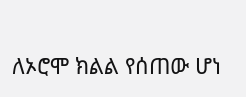ለኦሮሞ ክልል የሰጠው ሆነ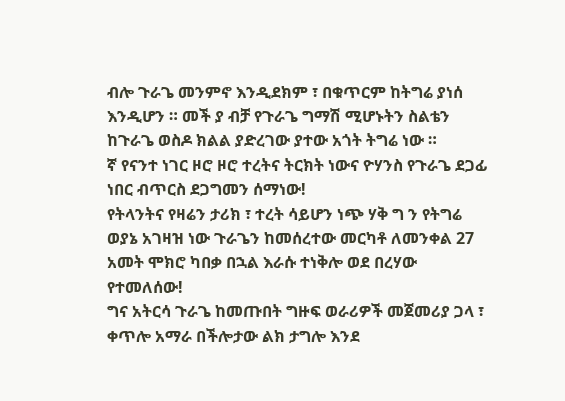ብሎ ጉራጌ መንምኖ እንዲደክም ፣ በቁጥርም ከትግሬ ያነሰ እንዲሆን ። መች ያ ብቻ የጉራጌ ግማሽ ሚሆኑትን ስልቴን ከጉራጌ ወስዶ ክልል ያድረገው ያተው አጎት ትግሬ ነው ።
ኛ የናንተ ነገር ዞሮ ዞሮ ተረትና ትርክት ነውና ዮሃንስ የጉራጌ ደጋፊ ነበር ብጥርስ ደጋግመን ሰማነው!
የትላንትና የዛሬን ታሪክ ፣ ተረት ሳይሆን ነጭ ሃቅ ግ ን የትግሬ ወያኔ አገዛዝ ነው ጉራጌን ከመሰረተው መርካቶ ለመንቀል 27 አመት ሞክሮ ካበቃ በኋል እራሱ ተነቅሎ ወደ በረሃው የተመለሰው!
ግና አትርሳ ጉራጌ ከመጡበት ግዙፍ ወራሪዎች መጀመሪያ ጋላ ፣ ቀጥሎ አማራ በችሎታው ልክ ታግሎ እንደ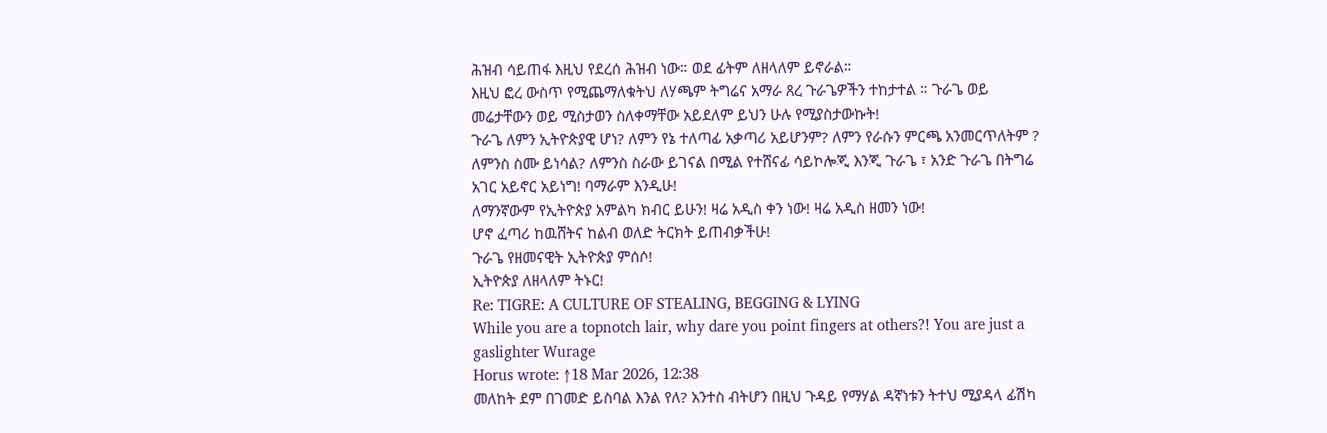ሕዝብ ሳይጠፋ እዚህ የደረሰ ሕዝብ ነው። ወደ ፊትም ለዘላለም ይኖራል።
እዚህ ፎረ ውስጥ የሚጨማለቁትህ ለሃጫም ትግሬና አማራ ጸረ ጉራጌዎችን ተከታተል ። ጉራጌ ወይ መሬታቸውን ወይ ሚስታወን ስለቀማቸው አይደለም ይህን ሁሉ የሚያስታውኩት!
ጉራጌ ለምን ኢትዮጵያዊ ሆነ? ለምን የኔ ተለጣፊ አቃጣሪ አይሆንም? ለምን የራሱን ምርጫ አንመርጥለትም ? ለምንስ ስሙ ይነሳል? ለምንስ ስራው ይገናል በሚል የተሸናፊ ሳይኮሎጂ እንጂ ጉራጌ ፣ አንድ ጉራጌ በትግሬ አገር አይኖር አይነግ! ባማራም እንዲሁ!
ለማንኛውም የኢትዮጵያ አምልካ ክብር ይሁን! ዛሬ አዲስ ቀን ነው! ዛሬ አዲስ ዘመን ነው!
ሆኖ ፈጣሪ ከዉሸትና ከልብ ወለድ ትርክት ይጠብቃችሁ!
ጉራጌ የዘመናዊት ኢትዮጵያ ምሰሶ!
ኢትዮጵያ ለዘላለም ትኑር!
Re: TIGRE: A CULTURE OF STEALING, BEGGING & LYING
While you are a topnotch lair, why dare you point fingers at others?! You are just a gaslighter Wurage
Horus wrote: ↑18 Mar 2026, 12:38
መለከት ደም በገመድ ይስባል እንል የለ? አንተስ ብትሆን በዚህ ጉዳይ የማሃል ዳኛነቱን ትተህ ሚያዳላ ፊሽካ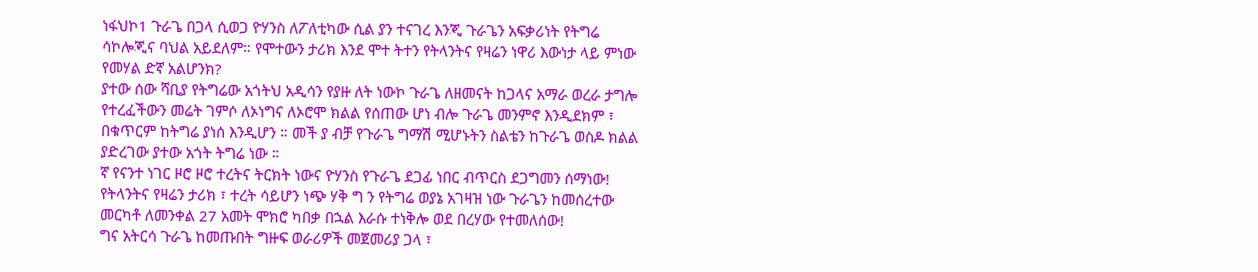ነፋህኮ1 ጉራጌ በጋላ ሲወጋ ዮሃንስ ለፖለቲካው ሲል ያን ተናገረ እንጂ ጉራጌን አፍቃሪነት የትግሬ ሳኮሎጂና ባህል አይደለም። የሞተውን ታሪክ እንደ ሞተ ትተን የትላንትና የዛሬን ነዋሪ እውነታ ላይ ምነው የመሃል ድኛ አልሆንክ?
ያተው ሰው ሻቢያ የትግሬው አጎትህ አዲሳን የያዙ ለት ነውኮ ጉራጌ ለዘመናት ከጋላና አማራ ወረራ ታግሎ የተረፈችውን መሬት ገምሶ ለኦነግና ለኦሮሞ ክልል የሰጠው ሆነ ብሎ ጉራጌ መንምኖ እንዲደክም ፣ በቁጥርም ከትግሬ ያነሰ እንዲሆን ። መች ያ ብቻ የጉራጌ ግማሽ ሚሆኑትን ስልቴን ከጉራጌ ወስዶ ክልል ያድረገው ያተው አጎት ትግሬ ነው ።
ኛ የናንተ ነገር ዞሮ ዞሮ ተረትና ትርክት ነውና ዮሃንስ የጉራጌ ደጋፊ ነበር ብጥርስ ደጋግመን ሰማነው!
የትላንትና የዛሬን ታሪክ ፣ ተረት ሳይሆን ነጭ ሃቅ ግ ን የትግሬ ወያኔ አገዛዝ ነው ጉራጌን ከመሰረተው መርካቶ ለመንቀል 27 አመት ሞክሮ ካበቃ በኋል እራሱ ተነቅሎ ወደ በረሃው የተመለሰው!
ግና አትርሳ ጉራጌ ከመጡበት ግዙፍ ወራሪዎች መጀመሪያ ጋላ ፣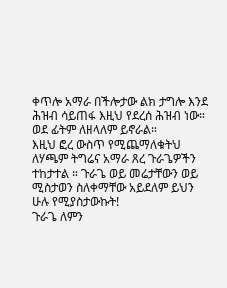ቀጥሎ አማራ በችሎታው ልክ ታግሎ እንደ ሕዝብ ሳይጠፋ እዚህ የደረሰ ሕዝብ ነው። ወደ ፊትም ለዘላለም ይኖራል።
እዚህ ፎረ ውስጥ የሚጨማለቁትህ ለሃጫም ትግሬና አማራ ጸረ ጉራጌዎችን ተከታተል ። ጉራጌ ወይ መሬታቸውን ወይ ሚስታወን ስለቀማቸው አይደለም ይህን ሁሉ የሚያስታውኩት!
ጉራጌ ለምን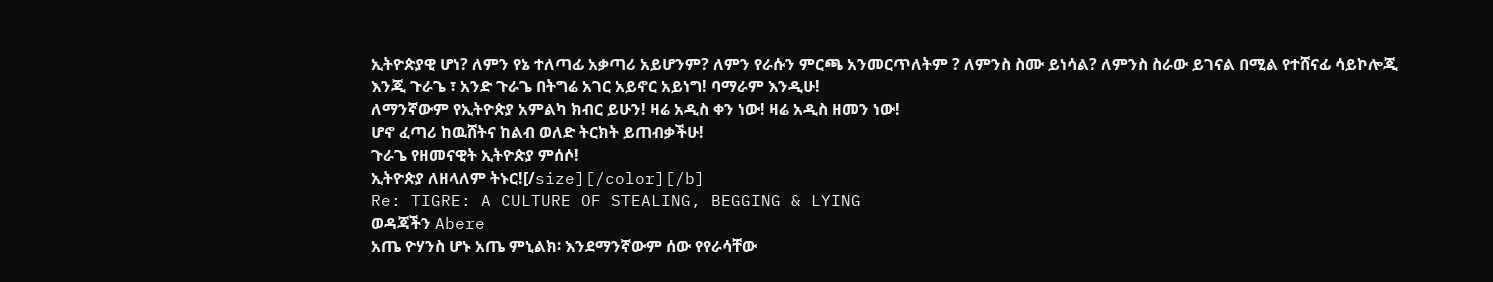ኢትዮጵያዊ ሆነ? ለምን የኔ ተለጣፊ አቃጣሪ አይሆንም? ለምን የራሱን ምርጫ አንመርጥለትም ? ለምንስ ስሙ ይነሳል? ለምንስ ስራው ይገናል በሚል የተሸናፊ ሳይኮሎጂ እንጂ ጉራጌ ፣ አንድ ጉራጌ በትግሬ አገር አይኖር አይነግ! ባማራም እንዲሁ!
ለማንኛውም የኢትዮጵያ አምልካ ክብር ይሁን! ዛሬ አዲስ ቀን ነው! ዛሬ አዲስ ዘመን ነው!
ሆኖ ፈጣሪ ከዉሸትና ከልብ ወለድ ትርክት ይጠብቃችሁ!
ጉራጌ የዘመናዊት ኢትዮጵያ ምሰሶ!
ኢትዮጵያ ለዘላለም ትኑር![/size][/color][/b]
Re: TIGRE: A CULTURE OF STEALING, BEGGING & LYING
ወዳጃችን Abere
አጤ ዮሃንስ ሆኑ አጤ ምኒልክ፡ እንደማንኛውም ሰው የየራሳቸው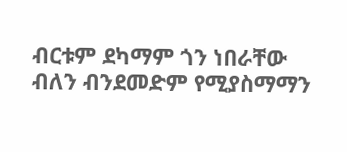ብርቱም ደካማም ጎን ነበራቸው ብለን ብንደመድም የሚያስማማን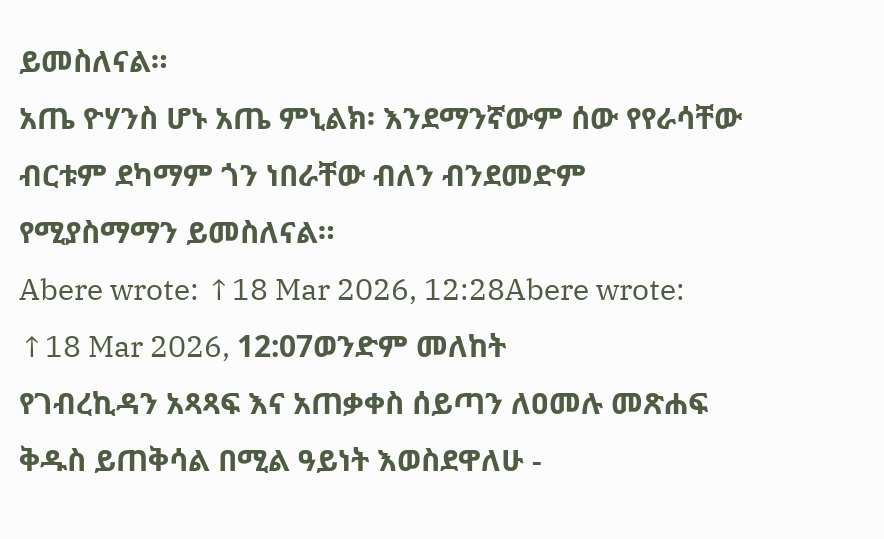ይመስለናል።
አጤ ዮሃንስ ሆኑ አጤ ምኒልክ፡ እንደማንኛውም ሰው የየራሳቸው ብርቱም ደካማም ጎን ነበራቸው ብለን ብንደመድም የሚያስማማን ይመስለናል።
Abere wrote: ↑18 Mar 2026, 12:28Abere wrote: ↑18 Mar 2026, 12:07ወንድም መለከት
የገብረኪዳን አጻጻፍ እና አጠቃቀስ ሰይጣን ለዐመሉ መጽሐፍ ቅዱስ ይጠቅሳል በሚል ዓይነት እወስደዋለሁ -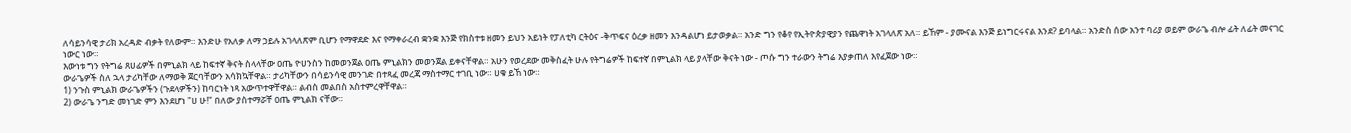ለሳይንሳዊ ታሪክ አረዳድ ብቃት የለውም። እንድሁ የአለቃ ለማ ኃይሉ አገላለጽም ቢሆን የማዋደድ እና የማቀራረብ ቋንቋ እንጅ የክስተቱ ዘመን ይህን አይነት የፓለቲካ ርትዕና -ቅጥፍና ዕረቃ ዘመን እንዳልሆነ ይታወቃል። አንድ ግን የቆየ የኢትዮጵያዊያን የጨዋነት አገላለጽ አለ። ይኸም - ያሙናል እንጅ ይነግርሩናል እንደ? ይባላል። አንድስ ሰው አንተ ባሪያ ወይም ውራጌ ብሎ ፊት ለፊት መናገር ነውር ነው።
እውነቱ ግን የትግሬ ጸሀፊዎች በምኒልክ ላይ ከፍተኛ ቅናት ስላላቸው ዐጤ ዮሀንስን ከመወንጀል ዐጤ ምኒልክን መወንጀል ይቀናቸዋል። አሁን የወረደው መቅስፈት ሁሉ የትግሬዎች ከፍተኛ በምኒልክ ላይ ያላቸው ቅናት ነው - ጦሱ ግን ተራውን ትግሬ እያቃጠለ እየፈጀው ነው።
ውራጌዎች ስለ ኋላ ታሪካቸው ለማወቅ ጀርባቸውን አሳክኳቸዋል። ታሪካቸውን በሳይንሳዊ መንገድ በተጻፈ መረጃ ማስተማር ተገቢ ነው። ሀቁ ይኸ ነው።
1) ንጉስ ምኒልክ ውራጌዎችን (ጉደላዎችን) ከባርነት ነጻ አውጥተዋቸዋል። ልብስ መልበስ አስተምረዋቸዋል።
2) ውራጌ ንግድ መነገድ ምን እንደሆነ "ሀ ሁ!" በለው ያስተማሯቸ ዐጤ ምኒልክ ናቸው።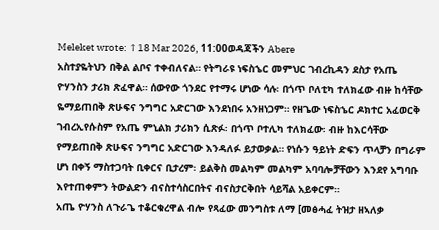Meleket wrote: ↑18 Mar 2026, 11:00ወዳጃችን Abere
አስተያዬትህን በቅል ልቦና ተቀብለናል። የትግራዩ ነፍስኄር መምህር ገብረኪዳን ደስታ የአጤ ዮሃንስን ታሪክ ጽፈዋል። ሰውየው ጎንደር የተማሩ ሆነው ሳሉ፡ በጎጥ ቦለቲካ ተለክፈው ብዙ ከሳቸው ዬማይጠበቅ ጽሁፍና ንግግር አድርገው እንደነበሩ አንዘነጋም። የዘጌው ነፍስኄር ዶክተር አፈወርቅ ገብረኢየሱስም የአጤ ምኒልክ ታሪክን ሲጽፉ፡ በጎጥ ቦተሊካ ተለክፈው፡ ብዙ ከእርሳቸው የማይጠበቅ ጽሁፍና ንግግር አድርገው እንዳለፉ ይታወቃል። የነሱን ዓይነት ድፍን ጥላቻን በግራም ሆነ በቀኝ ማስተጋባት ቢቀርና ቢታረም፡ ይልቅስ መልካም መልካም አባባሎቻቸውን እንደየ አግባቡ እየተጠቀምን ትውልድን ብናስተሳስርበትና ብናስታርቅበት ሳይሻል አይቀርም።
አጤ ዮሃንስ ለጉራጌ ተቆርቁረዋል ብሎ የጻፈው መንግስቱ ለማ [መፅሓፈ ትዝታ ዘኣለቃ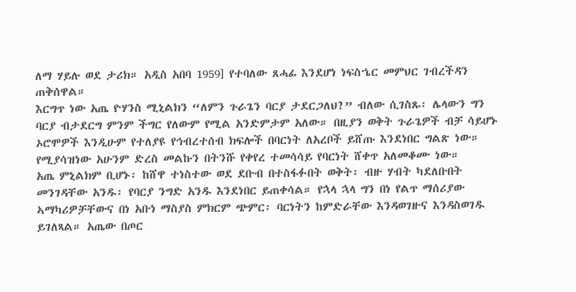ለማ ሃይሉ ወደ ታሪክ። አዲስ አበባ 1959] የተባለው ጸሓፊ እንደሆነ ነፍስኄር መምህር ገብረችዳን ጠቅሰዋል።
እርግጥ ነው አጤ ዮሃንስ ሚኒልክን “ለምን ጉራጌን ባርያ ታደርጋለህ?” ብለው ሲገስጹ፡ ሌላውን ግን ባርያ ብታደርግ ምንም ችግር የለውም የሚል አንድምታም አለው። በዚያን ወቅት ጉራጌዎች ብቻ ሳይሆኑ ኦሮሞዎች እንዲሁም የተለያዩ የኅብረተሰብ ክፍሎች በባርነት ለአረቦች ይሸጡ እንደነበር ግልጽ ነው። የሚያሳዝነው አሁንም ድረስ መልኩን በትንሹ የቀየረ ተመሳሳይ የባርነት ሸቀጥ አለመቆሙ ነው።
አጤ ምኒልክም ቢሆኑ፡ ከሸዋ ተነስተው ወደ ደቡብ በተስፋፉበት ወቅት፡ ብዙ ሃብት ካደለቡበት መንገዳቸው አንዱ፡ የባርያ ንግድ አንዱ እንደነበር ይጠቀሳል። የኋላ ኋላ ግን በነ የልጥ ማሰሪያው ኣማካሪዎቻቸውና በነ አቡነ ማስያስ ምክርም ጭምር፡ ባርነትን ከምድራቸው እንዳወገዙና እንዳስወገዱ ይገለጻል። አጤው በጦር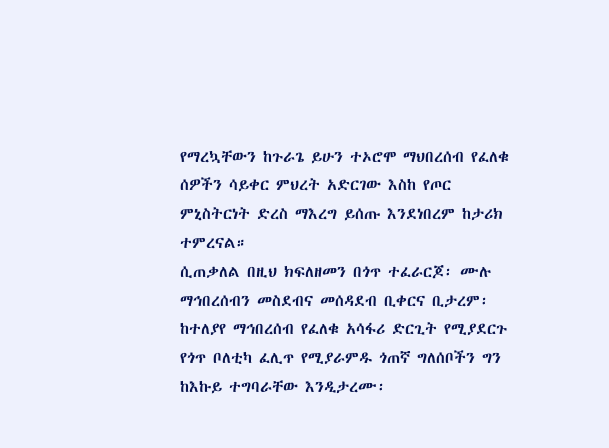የማረኳቸውን ከጉራጌ ይሁን ተኦሮሞ ማህበረሰብ የፈለቁ ሰዎችን ሳይቀር ምህረት አድርገው እስከ የጦር ምኒስትርነት ድረስ ማእረግ ይሰጡ እንደነበረም ከታሪክ ተምረናል።
ሲጠቃለል በዚህ ክፍለዘመን በጎጥ ተፈራርጆ፡ ሙሉ ማኅበረሰብን መስደብና መሰዳደብ ቢቀርና ቢታረም፡ ከተለያየ ማኅበረሰብ የፈለቁ አሳፋሪ ድርጊት የሚያደርጉ የጎጥ ቦለቲካ ፈሊጥ የሚያራምዱ ጎጠኛ ግለሰቦችን ግን ከእኩይ ተግባራቸው እንዲታረሙ፡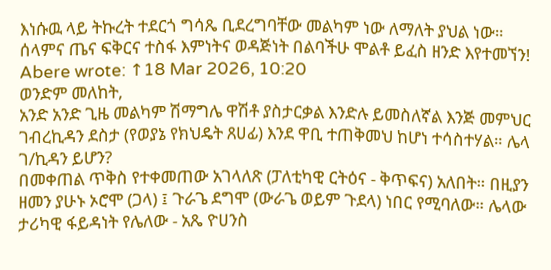እነሱዉ ላይ ትኩረት ተደርጎ ግሳጼ ቢደረግባቸው መልካም ነው ለማለት ያህል ነው።
ሰላምና ጤና ፍቅርና ተስፋ እምነትና ወዳጅነት በልባችሁ ሞልቶ ይፈስ ዘንድ እየተመኘን!
Abere wrote: ↑18 Mar 2026, 10:20
ወንድም መለከት,
አንድ አንድ ጊዜ መልካም ሽማግሌ ዋሽቶ ያስታርቃል እንድሉ ይመስለኛል እንጅ መምህር ገብረኪዳን ደስታ (የወያኔ የክህዴት ጸሀፊ) እንደ ዋቢ ተጠቅመህ ከሆነ ተሳስተሃል። ሌላ ገ/ኪዳን ይሆን?
በመቀጠል ጥቅስ የተቀመጠው አገላለጽ (ፓለቲካዊ ርትዕና - ቅጥፍና) አለበት። በዚያን ዘመን ያሁኑ ኦሮሞ (ጋላ) ፤ ጉራጌ ደግሞ (ውራጌ ወይም ጉደላ) ነበር የሚባለው። ሌላው ታሪካዊ ፋይዳነት የሌለው - አጼ ዮሀንስ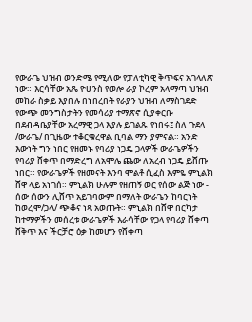የውራጌ ህዝብ ወንድሜ የሚለው የፓለቲካዊ ቅጥፍና አገላለጽ ነው። እርሳቸው አጼ ዮሀንስ የወሎ ራያ ኮረም አላማጣ ህዝብ መከራ ስቃይ እያበሉ በነበረበት የራያን ህዝብ ለማስገደድ የውጭ መንግስታትን የመሳሪያ ተማጽኖ ሲያቀርቡ በደብዳቤያቸው አረማዊ ጋላ እያሉ ይገልጹ የነበሩ፤ ስለ ጉደላ /ውራጌ/ በጊዜው ተቆርቁረዋል ቢባል ማን ያምናል። አንድ እውነት ግን ነበር የዘመኑ የባሪያ ነጋዴ ጋላዎች ውራጌዎችን የባሪያ ሸቀጥ በማድረግ ለአሞሌ ጨው ለአረብ ነጋዴ ይሸጡ ነበር። የውራጌዎች የዘመናት እንባ ሞልቶ ሲፈስ እምዬ ምኒልክ ሸዋ ላይ አነገሰ። ምኒልክ ሁሉም የዘጠኝ ወር የሰው ልጅ ነው - ሰው ሰውን ሊሸጥ አይገባውም በማለት ውራጌን ከባርነት ከወረሞ/ጋላ/ ጭቆና ነጻ አወጡት። ምኒልክ በሸዋ በርካታ ከተማዎችን መሰረቱ ውራጌዎች እራሳቸው የጋላ የባሪያ ሸቀጣ ሸቅጥ እና ችርቻሮ ዕቃ ከመሆን የሸቀጣ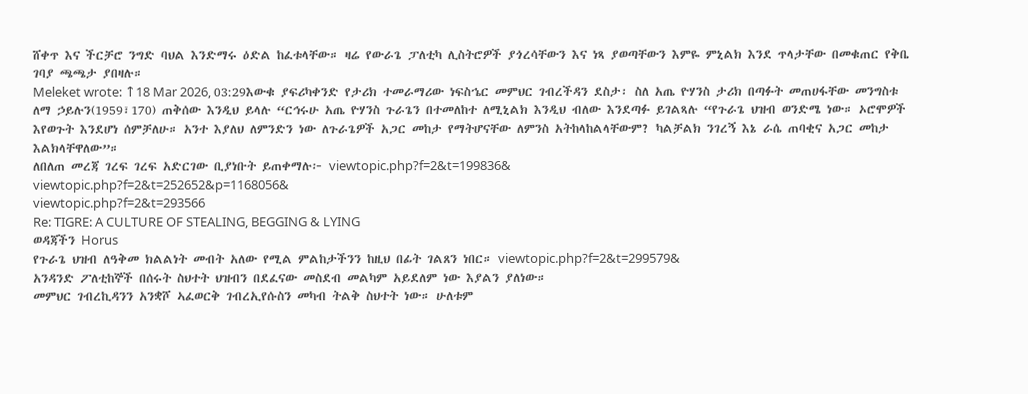ሸቀጥ እና ችርቻሮ ንግድ ባህል እንድማሩ ዕድል ከፈቱላቸው። ዛሬ የውራጌ ፓለቲካ ሊስትሮዎች ያጎረሳቸውን እና ነጻ ያወጣቸውን እምዬ ምኒልክ እንደ ጥላታቸው በመቁጠር የቅቤ ገባያ ጫጫታ ያበዛሉ።
Meleket wrote: ↑18 Mar 2026, 03:29እውቁ ያፍሪካቀንድ የታሪክ ተመራማሪው ነፍስኄር መምህር ገብረችዳን ደስታ፡ ስለ አጤ ዮሃንስ ታሪክ በጣፉት መጠሀፋቸው መንግስቱ ለማ ኃይሉን(1959፣170) ጠቅሰው እንዲህ ይላሉ “ርኅሩሁ አጤ ዮሃንስ ጉራጌን በተመለከተ ለሚኒልክ እንዲህ ብለው እንደጣፉ ይገልጻሉ “የጉራጌ ህዝብ ወንድሜ ነው። ኦሮሞዎች እየወጉት እንደሆነ ሰምቻለሁ። አንተ እያለህ ለምንድን ነው ለጉራጌዎች አጋር መከታ የማትሆናቸው ለምንስ አትከላከልላቸውም? ካልቻልክ ንገረኝ እኔ ራሴ ጠባቂና አጋር መከታ እልክላቸዋለው”።
ለበለጠ መረጃ ገረፍ ገረፍ አድርገው ቢያነቡት ይጠቀማሉ፦ viewtopic.php?f=2&t=199836&
viewtopic.php?f=2&t=252652&p=1168056&
viewtopic.php?f=2&t=293566
Re: TIGRE: A CULTURE OF STEALING, BEGGING & LYING
ወዳጃችን Horus
የጉራጌ ህዝብ ለዓቅመ ክልልነት መብት አለው የሚል ምልከታችንን ከዚህ በፊት ገልጸን ነበር። viewtopic.php?f=2&t=299579&
አንዳንድ ፖለቲከኞች በሰሩት ስህተት ህዝብን በደፈናው መስደብ መልካም አይደለም ነው እያልን ያለነው።
መምህር ገብረኪዳንን አንቋሾ ኣፈወርቅ ገብረኢየሱስን መካብ ትልቅ ስህተት ነው። ሁለቱም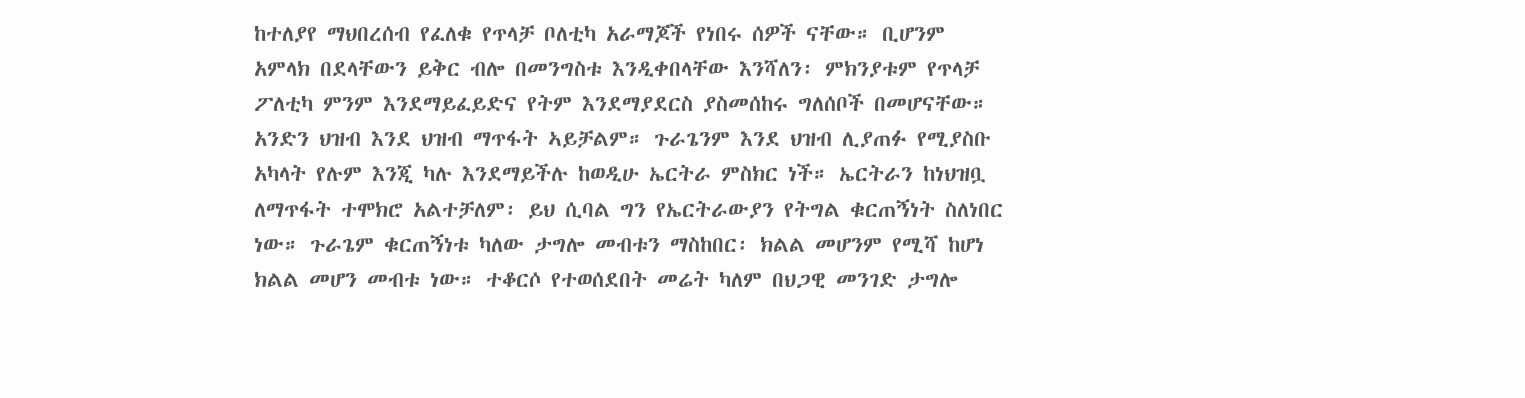ከተለያየ ማህበረሰብ የፈለቁ የጥላቻ ቦለቲካ አራማጆች የነበሩ ሰዎች ናቸው። ቢሆንም አምላክ በደላቸውን ይቅር ብሎ በመንግስቱ እንዲቀበላቸው እንሻለን፡ ምክንያቱም የጥላቻ ፖለቲካ ምንም እንደማይፈይድና የትም እንደማያደርስ ያስመሰከሩ ግለሰቦች በመሆናቸው።
አንድን ህዝብ እንደ ህዝብ ማጥፋት ኣይቻልም። ጉራጌንም እንደ ህዝብ ሊያጠፉ የሚያስቡ አካላት የሉም እንጂ ካሉ እንደማይችሉ ከወዲሁ ኤርትራ ምስክር ነች። ኤርትራን ከነህዝቧ ለማጥፋት ተሞክሮ አልተቻለም፡ ይህ ሲባል ግን የኤርትራውያን የትግል ቁርጠኝነት ስለነበር ነው። ጉራጌም ቁርጠኝነቱ ካለው ታግሎ መብቱን ማስከበር፡ ክልል መሆንም የሚሻ ከሆነ ክልል መሆን መብቱ ነው። ተቆርሶ የተወሰደበት መሬት ካለም በህጋዊ መንገድ ታግሎ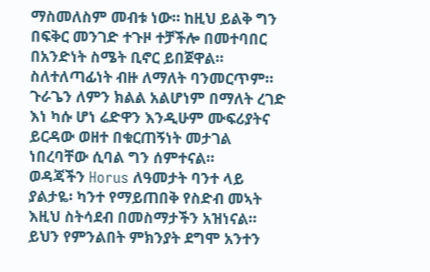ማስመለስም መብቱ ነው። ከዚህ ይልቅ ግን በፍቅር መንገድ ተጉዞ ተቻችሎ በመተባበር በአንድነት ስሜት ቢኖር ይበጀዋል።
ስለተለጣፊነት ብዙ ለማለት ባንመርጥም። ጉራጌን ለምን ክልል አልሆነም በማለት ረገድ እነ ካሱ ሆነ ሬድዋን እንዲሁም ሙፍሪያትና ይርዳው ወዘተ በቁርጠኝነት መታገል ነበረባቸው ሲባል ግን ሰምተናል።
ወዳጃችን Horus ለዓመታት ባንተ ላይ ያልታዬ፡ ካንተ የማይጠበቅ የስድብ መኣት እዚህ ስትሳደብ በመስማታችን አዝነናል። ይህን የምንልበት ምክንያት ደግሞ አንተን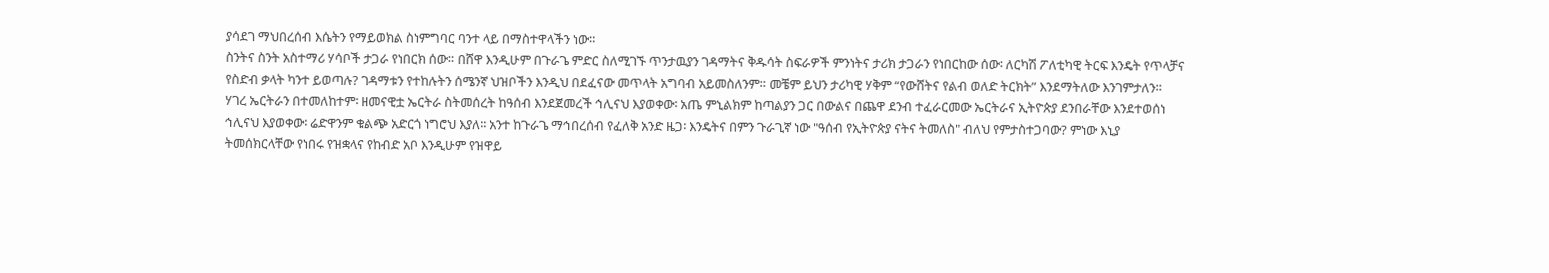ያሳደገ ማህበረሰብ እሴትን የማይወክል ስነምግባር ባንተ ላይ በማስተዋላችን ነው።
ስንትና ስንት አስተማሪ ሃሳቦች ታጋራ የነበርክ ሰው። በሸዋ እንዲሁም በጉራጌ ምድር ስለሚገኙ ጥንታዉያን ገዳማትና ቅዱሳት ስፍራዎች ምንነትና ታሪክ ታጋራን የነበርከው ሰው፡ ለርካሽ ፖለቲካዊ ትርፍ እንዴት የጥላቻና የስድብ ቃላት ካንተ ይወጣሉ? ገዳማቱን የተከሉትን ሰሜንኛ ህዝቦችን እንዲህ በደፈናው መጥላት አግባብ አይመስለንም። መቼም ይህን ታሪካዊ ሃቅም “የውሸትና የልብ ወለድ ትርክት” እንደማትለው እንገምታለን።
ሃገረ ኤርትራን በተመለከተም፡ ዘመናዊቷ ኤርትራ ስትመሰረት ከዓሰብ እንደጀመረች ኅሊናህ እያወቀው፡ አጤ ምኒልክም ከጣልያን ጋር በውልና በጨዋ ደንብ ተፈራርመው ኤርትራና ኢትዮጵያ ደንበራቸው እንደተወሰነ ኅሊናህ እያወቀው፡ ሬድዋንም ቁልጭ አድርጎ ነግሮህ እያለ፡፡ አንተ ከጉራጌ ማኅበረሰብ የፈለቅ አንድ ዜጋ፡ እንዴትና በምን ጉራጊኛ ነው "ዓሰብ የኢትዮጵያ ናትና ትመለስ" ብለህ የምታስተጋባው? ምነው እኒያ ትመሰክርላቸው የነበሩ የዝቋላና የከብድ አቦ እንዲሁም የዝዋይ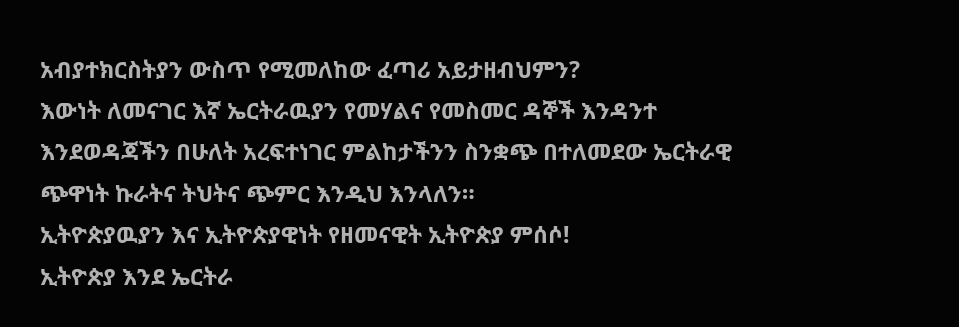አብያተክርስትያን ውስጥ የሚመለከው ፈጣሪ አይታዘብህምን?
እውነት ለመናገር እኛ ኤርትራዉያን የመሃልና የመስመር ዳኞች እንዳንተ እንደወዳጃችን በሁለት አረፍተነገር ምልከታችንን ስንቋጭ በተለመደው ኤርትራዊ ጭዋነት ኩራትና ትህትና ጭምር እንዲህ እንላለን።
ኢትዮጵያዉያን እና ኢትዮጵያዊነት የዘመናዊት ኢትዮጵያ ምሰሶ!
ኢትዮጵያ እንደ ኤርትራ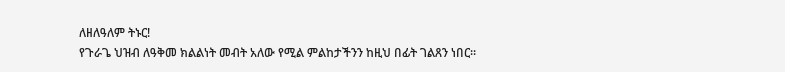ለዘለዓለም ትኑር!
የጉራጌ ህዝብ ለዓቅመ ክልልነት መብት አለው የሚል ምልከታችንን ከዚህ በፊት ገልጸን ነበር።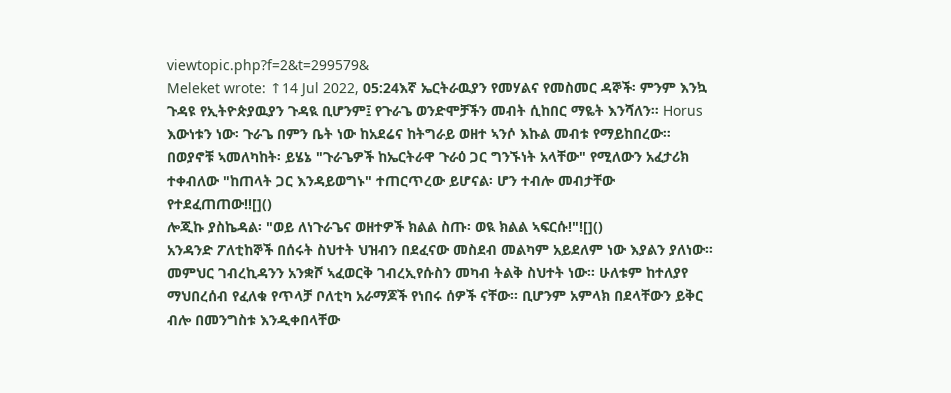viewtopic.php?f=2&t=299579&
Meleket wrote: ↑14 Jul 2022, 05:24እኛ ኤርትራዉያን የመሃልና የመስመር ዳኞች፡ ምንም እንኳ ጉዳዩ የኢትዮጵያዉያን ጉዳዪ ቢሆንም፤ የጉራጌ ወንድሞቻችን መብት ሲከበር ማዬት እንሻለን። Horus እውነቱን ነው፡ ጉራጌ በምን ቤት ነው ከአደሬና ከትግራይ ወዘተ ኣንሶ እኩል መብቱ የማይከበረው። በወያኖቹ ኣመለካከት፡ ይሄኔ "ጉራጌዎች ከኤርትራዋ ጉራዕ ጋር ግንኙነት አላቸው" የሚለውን አፈታሪክ ተቀብለው "ከጠላት ጋር እንዳይወግኑ" ተጠርጥረው ይሆናል፡ ሆን ተብሎ መብታቸው የተደፈጠጠው!![]()
ሎጂኩ ያስኬዳል፡ "ወይ ለነጉራጌና ወዘተዎች ክልል ስጡ፡ ወዪ ክልል ኣፍርሱ!"![]()
አንዳንድ ፖለቲከኞች በሰሩት ስህተት ህዝብን በደፈናው መስደብ መልካም አይደለም ነው እያልን ያለነው።
መምህር ገብረኪዳንን አንቋሾ ኣፈወርቅ ገብረኢየሱስን መካብ ትልቅ ስህተት ነው። ሁለቱም ከተለያየ ማህበረሰብ የፈለቁ የጥላቻ ቦለቲካ አራማጆች የነበሩ ሰዎች ናቸው። ቢሆንም አምላክ በደላቸውን ይቅር ብሎ በመንግስቱ እንዲቀበላቸው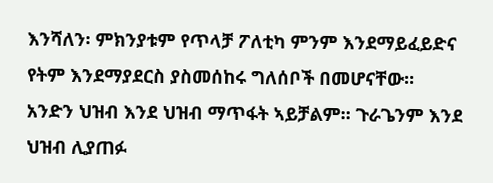እንሻለን፡ ምክንያቱም የጥላቻ ፖለቲካ ምንም እንደማይፈይድና የትም እንደማያደርስ ያስመሰከሩ ግለሰቦች በመሆናቸው።
አንድን ህዝብ እንደ ህዝብ ማጥፋት ኣይቻልም። ጉራጌንም እንደ ህዝብ ሊያጠፉ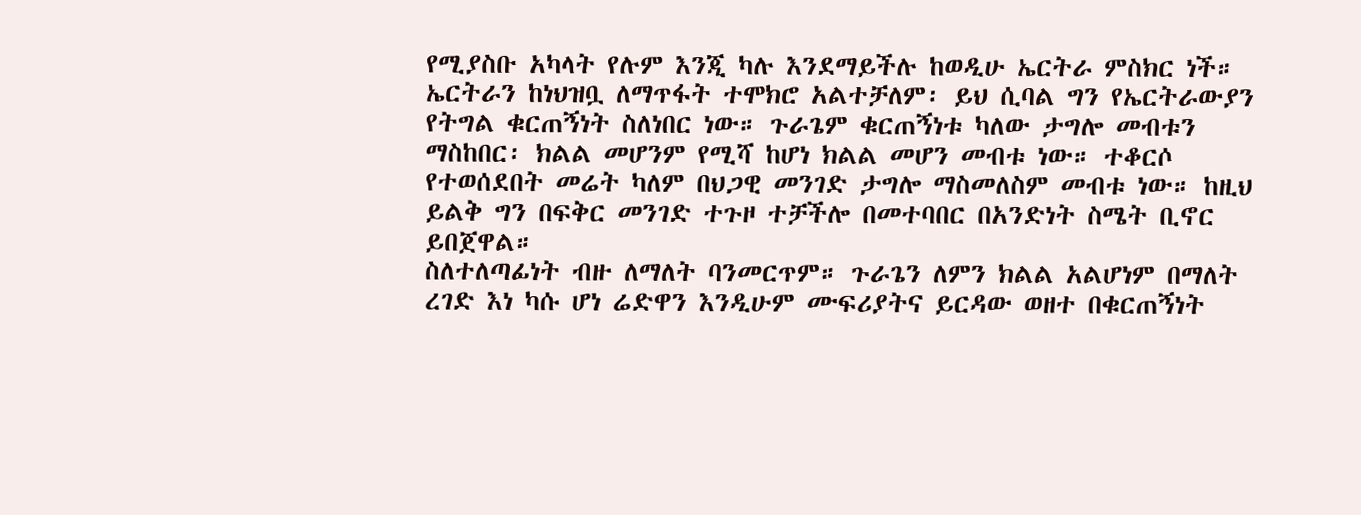የሚያስቡ አካላት የሉም እንጂ ካሉ እንደማይችሉ ከወዲሁ ኤርትራ ምስክር ነች። ኤርትራን ከነህዝቧ ለማጥፋት ተሞክሮ አልተቻለም፡ ይህ ሲባል ግን የኤርትራውያን የትግል ቁርጠኝነት ስለነበር ነው። ጉራጌም ቁርጠኝነቱ ካለው ታግሎ መብቱን ማስከበር፡ ክልል መሆንም የሚሻ ከሆነ ክልል መሆን መብቱ ነው። ተቆርሶ የተወሰደበት መሬት ካለም በህጋዊ መንገድ ታግሎ ማስመለስም መብቱ ነው። ከዚህ ይልቅ ግን በፍቅር መንገድ ተጉዞ ተቻችሎ በመተባበር በአንድነት ስሜት ቢኖር ይበጀዋል።
ስለተለጣፊነት ብዙ ለማለት ባንመርጥም። ጉራጌን ለምን ክልል አልሆነም በማለት ረገድ እነ ካሱ ሆነ ሬድዋን እንዲሁም ሙፍሪያትና ይርዳው ወዘተ በቁርጠኝነት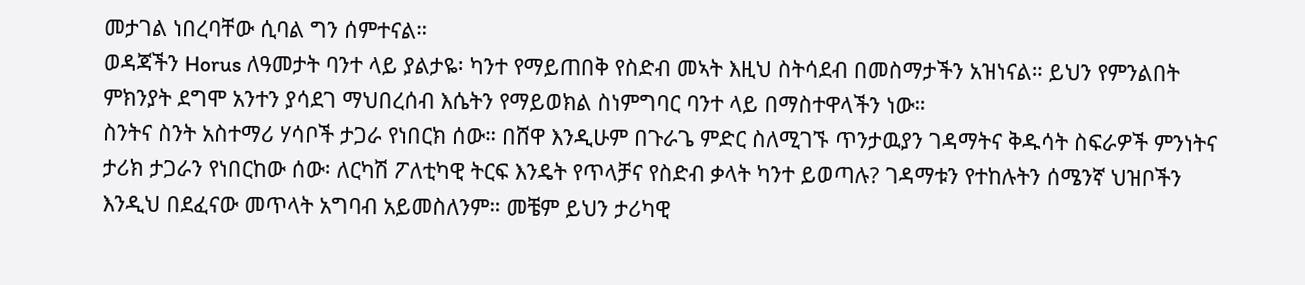መታገል ነበረባቸው ሲባል ግን ሰምተናል።
ወዳጃችን Horus ለዓመታት ባንተ ላይ ያልታዬ፡ ካንተ የማይጠበቅ የስድብ መኣት እዚህ ስትሳደብ በመስማታችን አዝነናል። ይህን የምንልበት ምክንያት ደግሞ አንተን ያሳደገ ማህበረሰብ እሴትን የማይወክል ስነምግባር ባንተ ላይ በማስተዋላችን ነው።
ስንትና ስንት አስተማሪ ሃሳቦች ታጋራ የነበርክ ሰው። በሸዋ እንዲሁም በጉራጌ ምድር ስለሚገኙ ጥንታዉያን ገዳማትና ቅዱሳት ስፍራዎች ምንነትና ታሪክ ታጋራን የነበርከው ሰው፡ ለርካሽ ፖለቲካዊ ትርፍ እንዴት የጥላቻና የስድብ ቃላት ካንተ ይወጣሉ? ገዳማቱን የተከሉትን ሰሜንኛ ህዝቦችን እንዲህ በደፈናው መጥላት አግባብ አይመስለንም። መቼም ይህን ታሪካዊ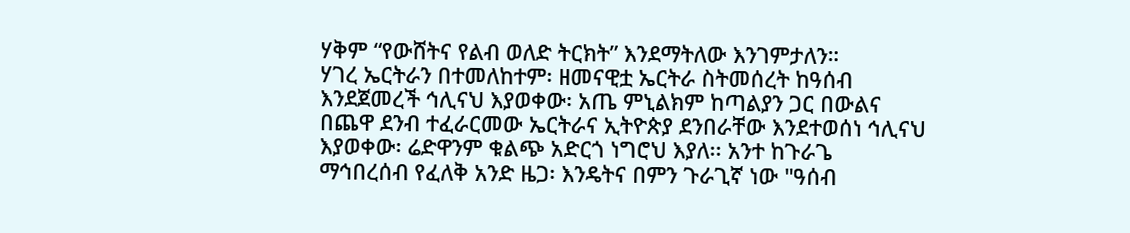ሃቅም “የውሸትና የልብ ወለድ ትርክት” እንደማትለው እንገምታለን።
ሃገረ ኤርትራን በተመለከተም፡ ዘመናዊቷ ኤርትራ ስትመሰረት ከዓሰብ እንደጀመረች ኅሊናህ እያወቀው፡ አጤ ምኒልክም ከጣልያን ጋር በውልና በጨዋ ደንብ ተፈራርመው ኤርትራና ኢትዮጵያ ደንበራቸው እንደተወሰነ ኅሊናህ እያወቀው፡ ሬድዋንም ቁልጭ አድርጎ ነግሮህ እያለ፡፡ አንተ ከጉራጌ ማኅበረሰብ የፈለቅ አንድ ዜጋ፡ እንዴትና በምን ጉራጊኛ ነው "ዓሰብ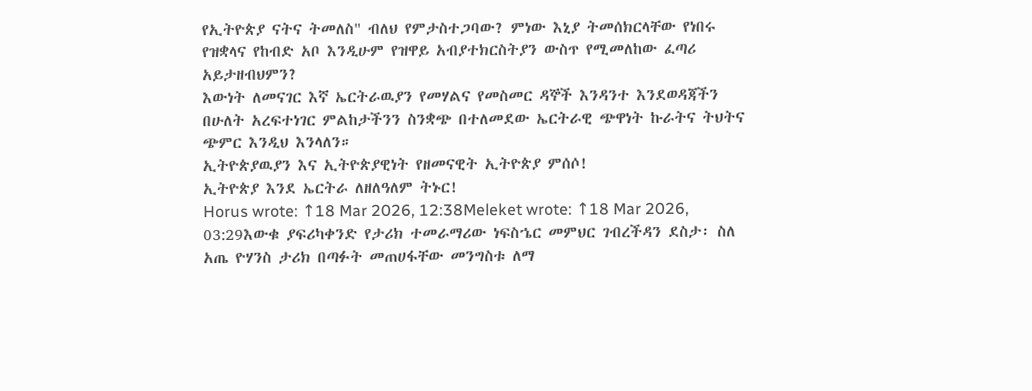የኢትዮጵያ ናትና ትመለስ" ብለህ የምታስተጋባው? ምነው እኒያ ትመሰክርላቸው የነበሩ የዝቋላና የከብድ አቦ እንዲሁም የዝዋይ አብያተክርስትያን ውስጥ የሚመለከው ፈጣሪ አይታዘብህምን?
እውነት ለመናገር እኛ ኤርትራዉያን የመሃልና የመስመር ዳኞች እንዳንተ እንደወዳጃችን በሁለት አረፍተነገር ምልከታችንን ስንቋጭ በተለመደው ኤርትራዊ ጭዋነት ኩራትና ትህትና ጭምር እንዲህ እንላለን።
ኢትዮጵያዉያን እና ኢትዮጵያዊነት የዘመናዊት ኢትዮጵያ ምሰሶ!
ኢትዮጵያ እንደ ኤርትራ ለዘለዓለም ትኑር!
Horus wrote: ↑18 Mar 2026, 12:38Meleket wrote: ↑18 Mar 2026, 03:29እውቁ ያፍሪካቀንድ የታሪክ ተመራማሪው ነፍስኄር መምህር ገብረችዳን ደስታ፡ ስለ አጤ ዮሃንስ ታሪክ በጣፉት መጠሀፋቸው መንግስቱ ለማ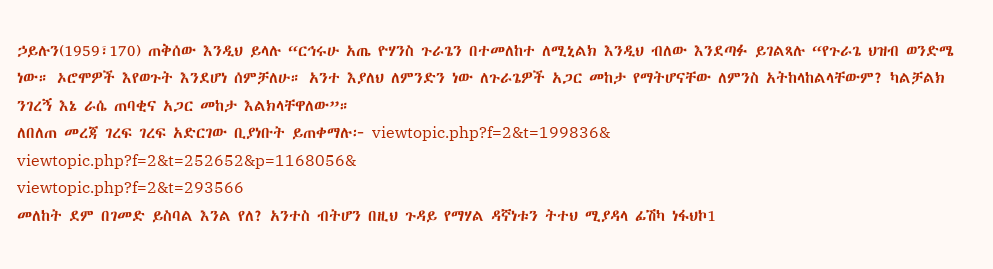ኃይሉን(1959፣170) ጠቅሰው እንዲህ ይላሉ “ርኅሩሁ አጤ ዮሃንስ ጉራጌን በተመለከተ ለሚኒልክ እንዲህ ብለው እንደጣፉ ይገልጻሉ “የጉራጌ ህዝብ ወንድሜ ነው። ኦሮሞዎች እየወጉት እንደሆነ ሰምቻለሁ። አንተ እያለህ ለምንድን ነው ለጉራጌዎች አጋር መከታ የማትሆናቸው ለምንስ አትከላከልላቸውም? ካልቻልክ ንገረኝ እኔ ራሴ ጠባቂና አጋር መከታ እልክላቸዋለው”።
ለበለጠ መረጃ ገረፍ ገረፍ አድርገው ቢያነቡት ይጠቀማሉ፦ viewtopic.php?f=2&t=199836&
viewtopic.php?f=2&t=252652&p=1168056&
viewtopic.php?f=2&t=293566
መለከት ደም በገመድ ይስባል እንል የለ? አንተስ ብትሆን በዚህ ጉዳይ የማሃል ዳኛነቱን ትተህ ሚያዳላ ፊሽካ ነፋህኮ1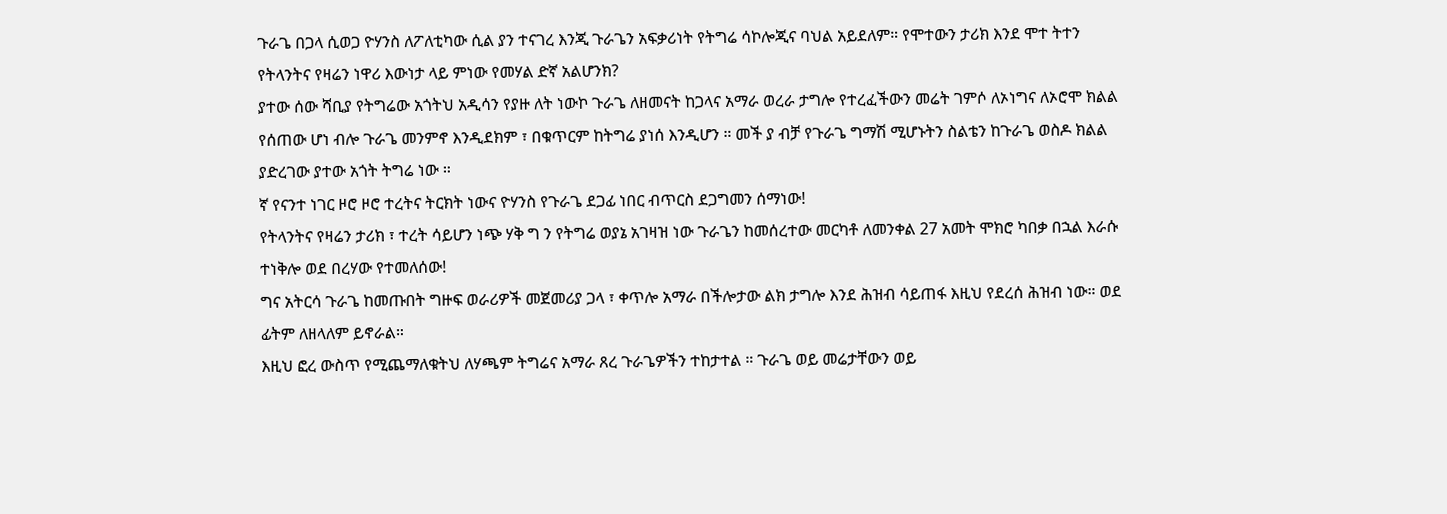ጉራጌ በጋላ ሲወጋ ዮሃንስ ለፖለቲካው ሲል ያን ተናገረ እንጂ ጉራጌን አፍቃሪነት የትግሬ ሳኮሎጂና ባህል አይደለም። የሞተውን ታሪክ እንደ ሞተ ትተን የትላንትና የዛሬን ነዋሪ እውነታ ላይ ምነው የመሃል ድኛ አልሆንክ?
ያተው ሰው ሻቢያ የትግሬው አጎትህ አዲሳን የያዙ ለት ነውኮ ጉራጌ ለዘመናት ከጋላና አማራ ወረራ ታግሎ የተረፈችውን መሬት ገምሶ ለኦነግና ለኦሮሞ ክልል የሰጠው ሆነ ብሎ ጉራጌ መንምኖ እንዲደክም ፣ በቁጥርም ከትግሬ ያነሰ እንዲሆን ። መች ያ ብቻ የጉራጌ ግማሽ ሚሆኑትን ስልቴን ከጉራጌ ወስዶ ክልል ያድረገው ያተው አጎት ትግሬ ነው ።
ኛ የናንተ ነገር ዞሮ ዞሮ ተረትና ትርክት ነውና ዮሃንስ የጉራጌ ደጋፊ ነበር ብጥርስ ደጋግመን ሰማነው!
የትላንትና የዛሬን ታሪክ ፣ ተረት ሳይሆን ነጭ ሃቅ ግ ን የትግሬ ወያኔ አገዛዝ ነው ጉራጌን ከመሰረተው መርካቶ ለመንቀል 27 አመት ሞክሮ ካበቃ በኋል እራሱ ተነቅሎ ወደ በረሃው የተመለሰው!
ግና አትርሳ ጉራጌ ከመጡበት ግዙፍ ወራሪዎች መጀመሪያ ጋላ ፣ ቀጥሎ አማራ በችሎታው ልክ ታግሎ እንደ ሕዝብ ሳይጠፋ እዚህ የደረሰ ሕዝብ ነው። ወደ ፊትም ለዘላለም ይኖራል።
እዚህ ፎረ ውስጥ የሚጨማለቁትህ ለሃጫም ትግሬና አማራ ጸረ ጉራጌዎችን ተከታተል ። ጉራጌ ወይ መሬታቸውን ወይ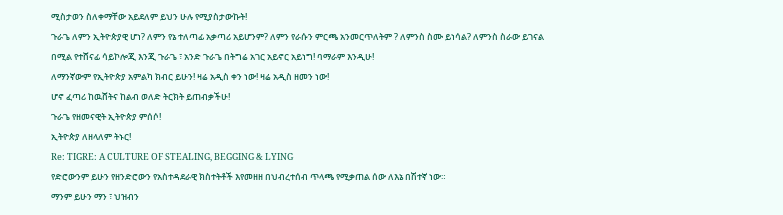ሚስታወን ስለቀማቸው አይደለም ይህን ሁሉ የሚያስታውኩት!
ጉራጌ ለምን ኢትዮጵያዊ ሆነ? ለምን የኔ ተለጣፊ አቃጣሪ አይሆንም? ለምን የራሱን ምርጫ አንመርጥለትም ? ለምንስ ስሙ ይነሳል? ለምንስ ስራው ይገናል በሚል የተሸናፊ ሳይኮሎጂ እንጂ ጉራጌ ፣ አንድ ጉራጌ በትግሬ አገር አይኖር አይነግ! ባማራም እንዲሁ!
ለማንኛውም የኢትዮጵያ አምልካ ክብር ይሁን! ዛሬ አዲስ ቀን ነው! ዛሬ አዲስ ዘመን ነው!
ሆኖ ፈጣሪ ከዉሸትና ከልብ ወለድ ትርክት ይጠብቃችሁ!
ጉራጌ የዘመናዊት ኢትዮጵያ ምሰሶ!
ኢትዮጵያ ለዘላለም ትኑር!
Re: TIGRE: A CULTURE OF STEALING, BEGGING & LYING
የድሮውንም ይሁን የዘንድሮውን የአስተዳደራዊ ክስተትቶች እየመዘዘ በህብረተሰብ ጥላጫ የሚቃጠል ሰው ለእኔ በሽተኛ ነው።
ማንም ይሁን ማን ፣ ህዝብን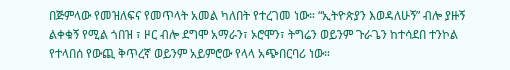በጅምላው የመዝለፍና የመጥላት አመል ካለበት የተረገመ ነው። “ኢትዮጵያን እወዳለሁኝ” ብሎ ያዙኝ ልቀቁኝ የሚል ጎበዝ ፣ ዞር ብሎ ደግሞ አማራን፣ ኦሮሞን፣ ትግሬን ወይንም ጉራጌን ከተሳደበ ተንኮል የተላበሰ የውጪ ቅጥረኛ ወይንም አይምሮው የላላ አጭበርባሪ ነው።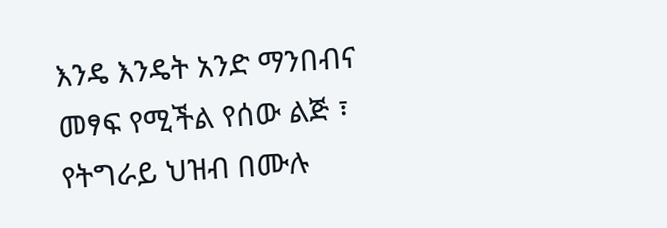እንዴ እንዴት አንድ ማንበብና መፃፍ የሚችል የሰው ልጅ ፣ የትግራይ ህዝብ በሙሉ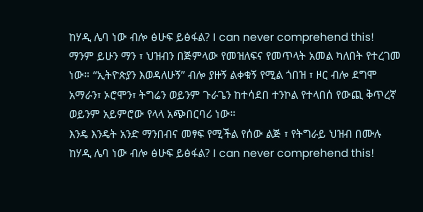ከሃዲ ሌባ ነው ብሎ ፅሁፍ ይፅፋል? I can never comprehend this!
ማንም ይሁን ማን ፣ ህዝብን በጅምላው የመዝለፍና የመጥላት አመል ካለበት የተረገመ ነው። “ኢትዮጵያን እወዳለሁኝ” ብሎ ያዙኝ ልቀቁኝ የሚል ጎበዝ ፣ ዞር ብሎ ደግሞ አማራን፣ ኦሮሞን፣ ትግሬን ወይንም ጉራጌን ከተሳደበ ተንኮል የተላበሰ የውጪ ቅጥረኛ ወይንም አይምሮው የላላ አጭበርባሪ ነው።
እንዴ እንዴት አንድ ማንበብና መፃፍ የሚችል የሰው ልጅ ፣ የትግራይ ህዝብ በሙሉ ከሃዲ ሌባ ነው ብሎ ፅሁፍ ይፅፋል? I can never comprehend this!